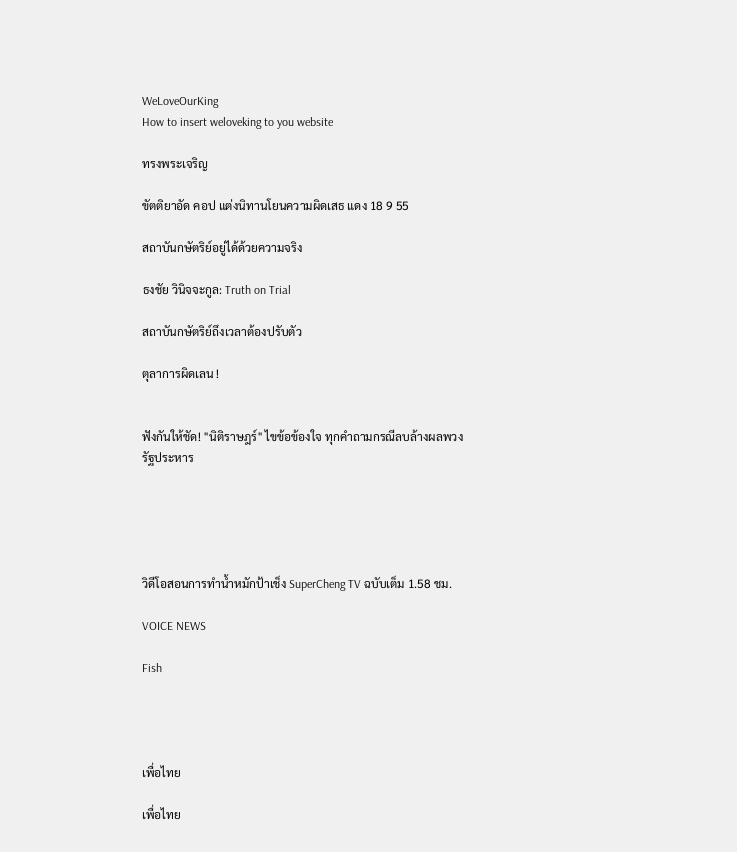WeLoveOurKing
How to insert weloveking to you website

ทรงพระเจริญ

ขัตติยาอัด คอป แต่งนิทานโยนความผิดเสธ แดง 18 9 55

สถาบันกษัตริย์อยู่ได้ด้วยความจริง

ธงชัย วินิจจะกูล: Truth on Trial

สถาบันกษัตริย์ถึงเวลาต้องปรับตัว

ตุลาการผิดเลน !


ฟังกันให้ชัด! "นิติราษฎร์" ไขข้อข้องใจ ทุกคำถามกรณีลบล้างผลพวงรัฐประหาร





วิดีโอสอนการทำน้ำหมักป้าเช็ง SuperCheng TV ฉบับเต็ม 1.58 ชม.

VOICE NEWS

Fish




เพื่อไทย

เพื่อไทย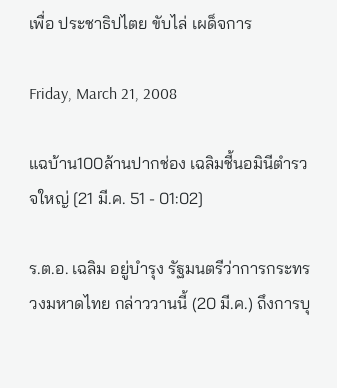เพื่อ ประชาธิปไตย ขับไล่ เผด็จการ

Friday, March 21, 2008

แฉบ้าน100ล้านปากช่อง เฉลิมชี้นอมินีตำรวจใหญ่ [21 มี.ค. 51 - 01:02]

ร.ต.อ. เฉลิม อยู่บำรุง รัฐมนตรีว่าการกระทรวงมหาดไทย กล่าววานนี้ (20 มี.ค.) ถึงการบุ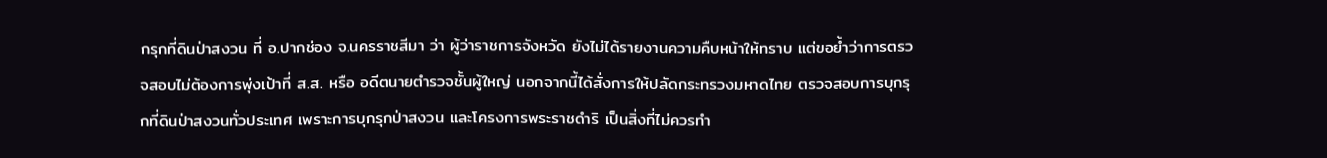กรุกที่ดินป่าสงวน ที่ อ.ปากช่อง จ.นครราชสีมา ว่า ผู้ว่าราชการจังหวัด ยังไม่ได้รายงานความคืบหน้าให้ทราบ แต่ขอย้ำว่าการตรวจสอบไม่ต้องการพุ่งเป้าที่ ส.ส. หรือ อดีตนายตำรวจชั้นผู้ใหญ่ นอกจากนี้ได้สั่งการให้ปลัดกระทรวงมหาดไทย ตรวจสอบการบุกรุกที่ดินป่าสงวนทั่วประเทศ เพราะการบุกรุกป่าสงวน และโครงการพระราชดำริ เป็นสิ่งที่ไม่ควรทำ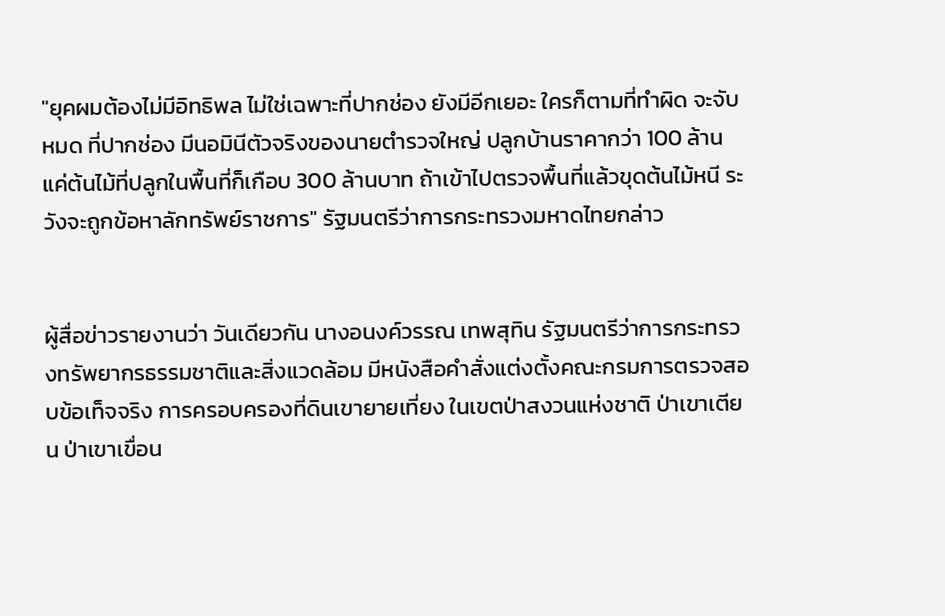"ยุคผมต้องไม่มีอิทธิพล ไม่ใช่เฉพาะที่ปากช่อง ยังมีอีกเยอะ ใครก็ตามที่ทำผิด จะจับหมด ที่ปากช่อง มีนอมินีตัวจริงของนายตำรวจใหญ่ ปลูกบ้านราคากว่า 100 ล้าน แค่ต้นไม้ที่ปลูกในพื้นที่ก็เกือบ 300 ล้านบาท ถ้าเข้าไปตรวจพื้นที่แล้วขุดต้นไม้หนี ระวังจะถูกข้อหาลักทรัพย์ราชการ" รัฐมนตรีว่าการกระทรวงมหาดไทยกล่าว


ผู้สื่อข่าวรายงานว่า วันเดียวกัน นางอนงค์วรรณ เทพสุทิน รัฐมนตรีว่าการกระทรวงทรัพยากรธรรมชาติและสิ่งแวดล้อม มีหนังสือคำสั่งแต่งตั้งคณะกรมการตรวจสอบข้อเท็จจริง การครอบครองที่ดินเขายายเที่ยง ในเขตป่าสงวนแห่งชาติ ป่าเขาเตียน ป่าเขาเขื่อน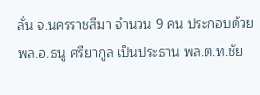ลั่น จ.นครราชสีมา จำนวน 9 คน ประกอบด้วย พล.อ.ธนู ศรียากูล เป็นประธาน พล.ต.ท.ชัย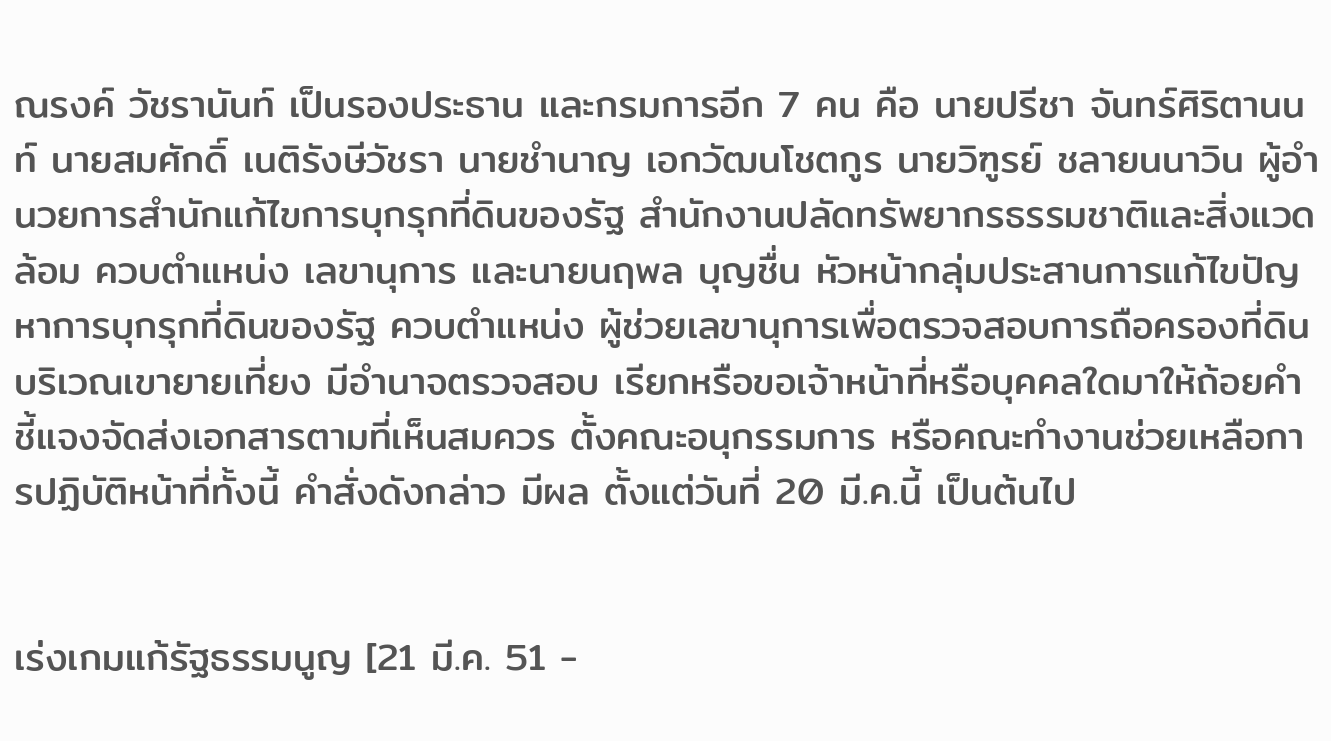ณรงค์ วัชรานันท์ เป็นรองประธาน และกรมการอีก 7 คน คือ นายปรีชา จันทร์ศิริตานนท์ นายสมศักดิ์ เนติรังษีวัชรา นายชำนาญ เอกวัฒนโชตกูร นายวิฑูรย์ ชลายนนาวิน ผู้อำนวยการสำนักแก้ไขการบุกรุกที่ดินของรัฐ สำนักงานปลัดทรัพยากรธรรมชาติและสิ่งแวดล้อม ควบตำแหน่ง เลขานุการ และนายนฤพล บุญชื่น หัวหน้ากลุ่มประสานการแก้ไขปัญหาการบุกรุกที่ดินของรัฐ ควบตำแหน่ง ผู้ช่วยเลขานุการเพื่อตรวจสอบการถือครองที่ดินบริเวณเขายายเที่ยง มีอำนาจตรวจสอบ เรียกหรือขอเจ้าหน้าที่หรือบุคคลใดมาให้ถ้อยคำ ชี้แจงจัดส่งเอกสารตามที่เห็นสมควร ตั้งคณะอนุกรรมการ หรือคณะทำงานช่วยเหลือการปฏิบัติหน้าที่ทั้งนี้ คำสั่งดังกล่าว มีผล ตั้งแต่วันที่ 20 มี.ค.นี้ เป็นต้นไป


เร่งเกมแก้รัฐธรรมนูญ [21 มี.ค. 51 -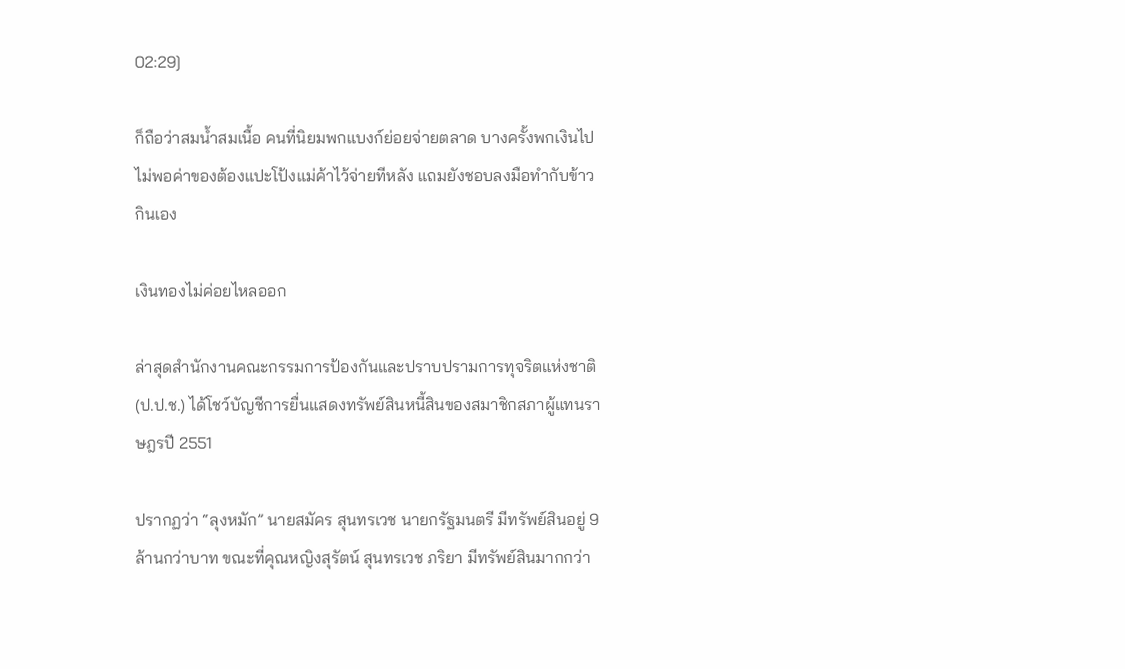02:29]

ก็ถือว่าสมน้ำสมเนื้อ คนที่นิยมพกแบงก์ย่อยจ่ายตลาด บางครั้งพกเงินไปไม่พอค่าของต้องแปะโป้งแม่ค้าไว้จ่ายทีหลัง แถมยังชอบลงมือทำกับข้าวกินเอง

เงินทองไม่ค่อยไหลออก

ล่าสุดสำนักงานคณะกรรมการป้องกันและปราบปรามการทุจริตแห่งชาติ (ป.ป.ช.) ได้โชว์บัญชีการยื่นแสดงทรัพย์สินหนี้สินของสมาชิกสภาผู้แทนราษฎรปี 2551

ปรากฏว่า “ลุงหมัก” นายสมัคร สุนทรเวช นายกรัฐมนตรี มีทรัพย์สินอยู่ 9 ล้านกว่าบาท ขณะที่คุณหญิงสุรัตน์ สุนทรเวช ภริยา มีทรัพย์สินมากกว่า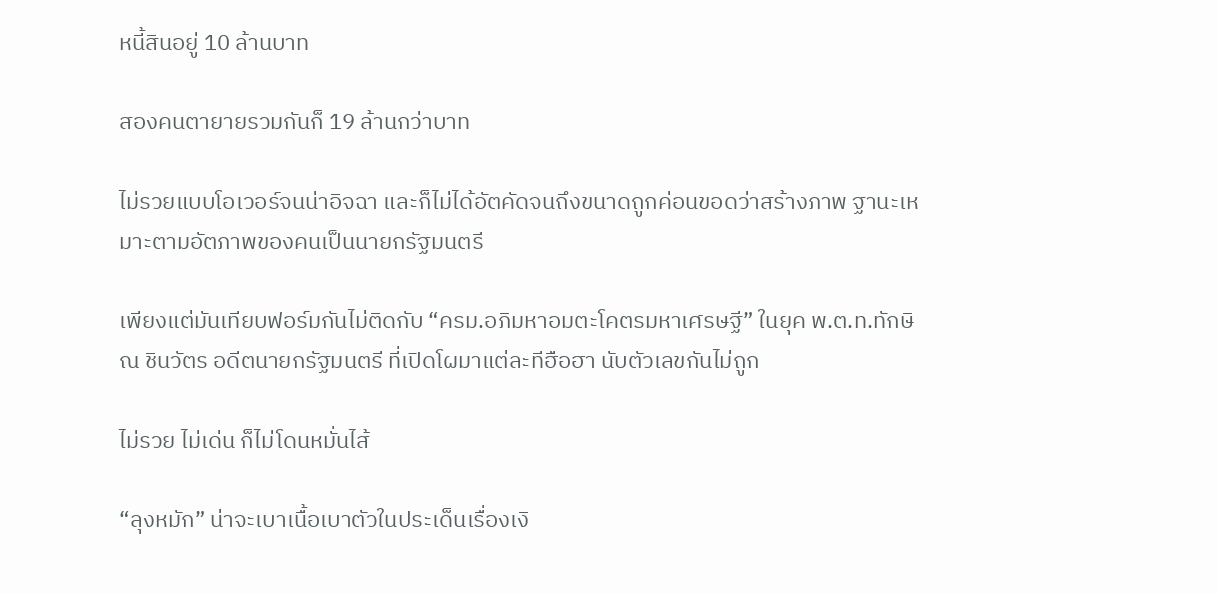หนี้สินอยู่ 10 ล้านบาท

สองคนตายายรวมกันก็ 19 ล้านกว่าบาท

ไม่รวยแบบโอเวอร์จนน่าอิจฉา และก็ไม่ได้อัตคัดจนถึงขนาดถูกค่อนขอดว่าสร้างภาพ ฐานะเหมาะตามอัตภาพของคนเป็นนายกรัฐมนตรี

เพียงแต่มันเทียบฟอร์มกันไม่ติดกับ “ครม.อภิมหาอมตะโคตรมหาเศรษฐี” ในยุค พ.ต.ท.ทักษิณ ชินวัตร อดีตนายกรัฐมนตรี ที่เปิดโผมาแต่ละทีฮือฮา นับตัวเลขกันไม่ถูก

ไม่รวย ไม่เด่น ก็ไม่โดนหมั่นไส้

“ลุงหมัก” น่าจะเบาเนื้อเบาตัวในประเด็นเรื่องเงิ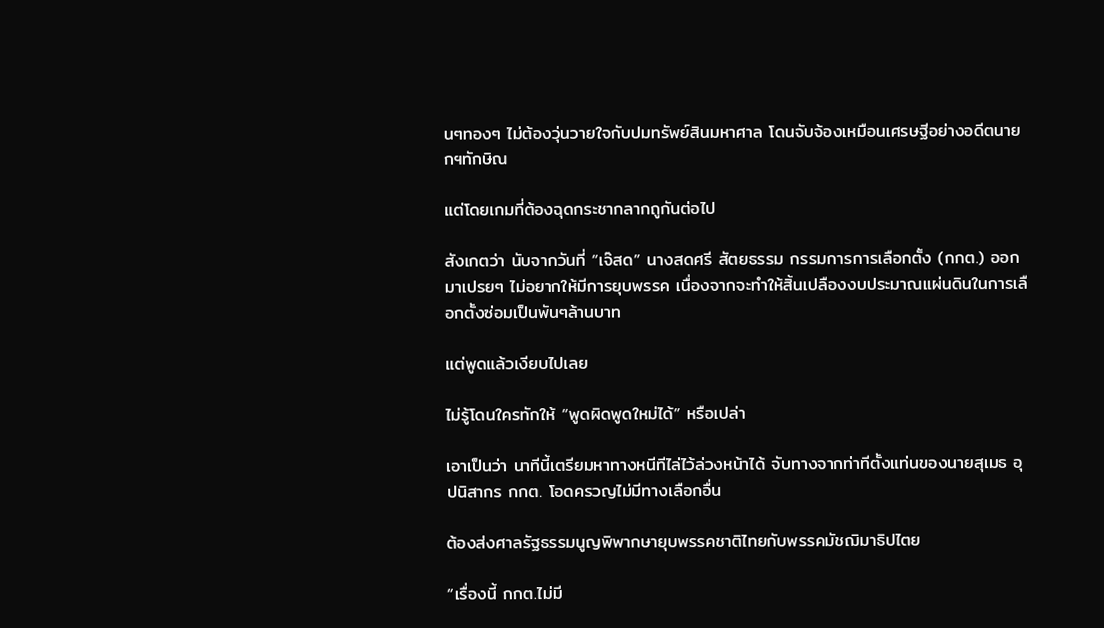นๆทองๆ ไม่ต้องวุ่นวายใจกับปมทรัพย์สินมหาศาล โดนจับจ้องเหมือนเศรษฐีอย่างอดีตนายกฯทักษิณ

แต่โดยเกมที่ต้องฉุดกระชากลากถูกันต่อไป

สังเกตว่า นับจากวันที่ “เจ๊สด” นางสดศรี สัตยธรรม กรรมการการเลือกตั้ง (กกต.) ออกมาเปรยๆ ไม่อยากให้มีการยุบพรรค เนื่องจากจะทำให้สิ้นเปลืองงบประมาณแผ่นดินในการเลือกตั้งซ่อมเป็นพันๆล้านบาท

แต่พูดแล้วเงียบไปเลย

ไม่รู้โดนใครทักให้ “พูดผิดพูดใหม่ได้” หรือเปล่า

เอาเป็นว่า นาทีนี้เตรียมหาทางหนีทีไล่ไว้ล่วงหน้าได้ จับทางจากท่าทีตั้งแท่นของนายสุเมธ อุปนิสากร กกต. โอดครวญไม่มีทางเลือกอื่น

ต้องส่งศาลรัฐธรรมนูญพิพากษายุบพรรคชาติไทยกับพรรคมัชฌิมาธิปไตย

“เรื่องนี้ กกต.ไม่มี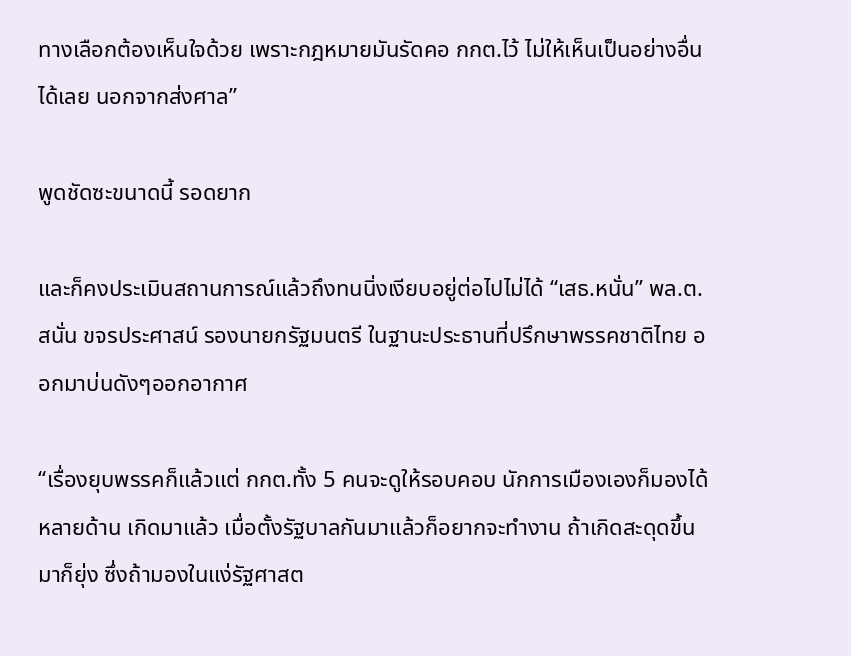ทางเลือกต้องเห็นใจด้วย เพราะกฎหมายมันรัดคอ กกต.ไว้ ไม่ให้เห็นเป็นอย่างอื่นได้เลย นอกจากส่งศาล”

พูดชัดซะขนาดนี้ รอดยาก

และก็คงประเมินสถานการณ์แล้วถึงทนนิ่งเงียบอยู่ต่อไปไม่ได้ “เสธ.หนั่น” พล.ต.สนั่น ขจรประศาสน์ รองนายกรัฐมนตรี ในฐานะประธานที่ปรึกษาพรรคชาติไทย ออกมาบ่นดังๆออกอากาศ

“เรื่องยุบพรรคก็แล้วแต่ กกต.ทั้ง 5 คนจะดูให้รอบคอบ นักการเมืองเองก็มองได้หลายด้าน เกิดมาแล้ว เมื่อตั้งรัฐบาลกันมาแล้วก็อยากจะทำงาน ถ้าเกิดสะดุดขึ้นมาก็ยุ่ง ซึ่งถ้ามองในแง่รัฐศาสต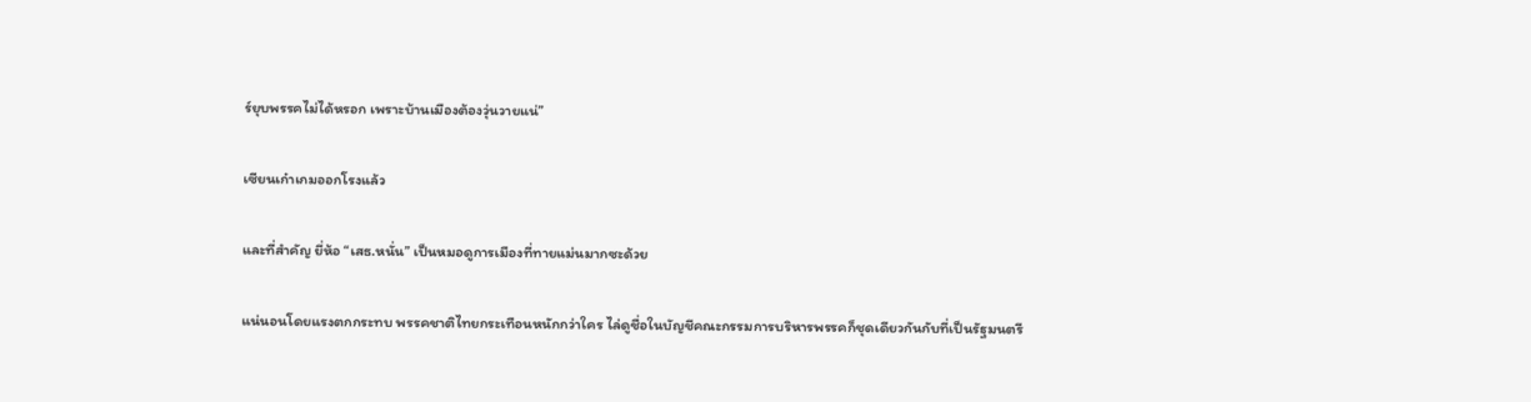ร์ยุบพรรคไม่ได้หรอก เพราะบ้านเมืองต้องวุ่นวายแน่”

เซียนเก๋าเกมออกโรงแล้ว

และที่สำคัญ ยี่ห้อ “เสธ.หนั่น” เป็นหมอดูการเมืองที่ทายแม่นมากซะด้วย

แน่นอนโดยแรงตกกระทบ พรรคชาติไทยกระเทือนหนักกว่าใคร ไล่ดูชื่อในบัญชีคณะกรรมการบริหารพรรคก็ชุดเดียวกันกับที่เป็นรัฐมนตรี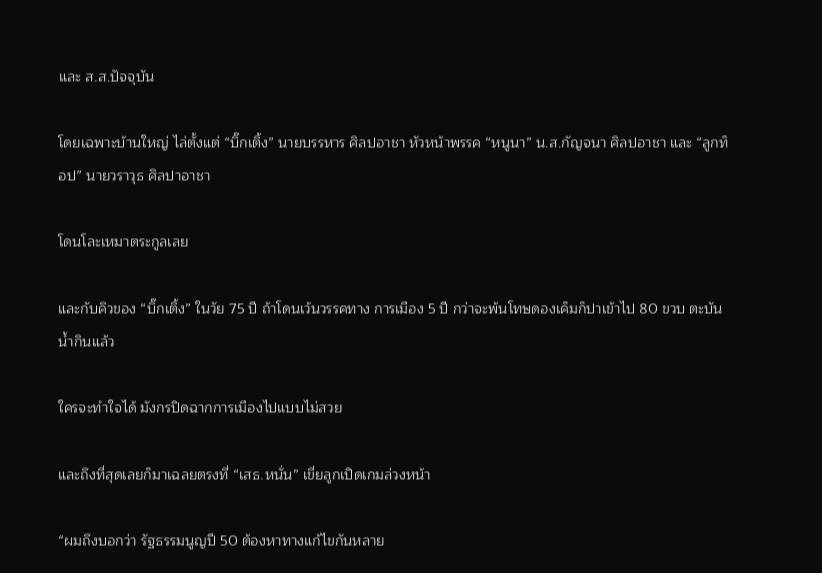และ ส.ส.ปัจจุบัน

โดยเฉพาะบ้านใหญ่ ไล่ตั้งแต่ “บิ๊กเติ้ง” นายบรรหาร ศิลปอาชา หัวหน้าพรรค “หนูนา” น.ส.กัญจนา ศิลปอาชา และ “ลูกท็อป” นายวราวุธ ศิลปาอาชา

โดนโละเหมาตระกูลเลย

และกับคิวของ “บิ๊กเติ้ง” ในวัย 75 ปี ถ้าโดนเว้นวรรคทาง การเมือง 5 ปี กว่าจะพ้นโทษดองเค็มก็ปาเข้าไป 80 ขวบ ตะบันน้ำกินแล้ว

ใครจะทำใจได้ มังกรปิดฉากการเมืองไปแบบไม่สวย

และถึงที่สุดเลยก็มาเฉลยตรงที่ “เสธ.หนั่น” เขี่ยลูกเปิดเกมล่วงหน้า

“ผมถึงบอกว่า รัฐธรรมนูญปี 50 ต้องหาทางแก้ไขกันหลาย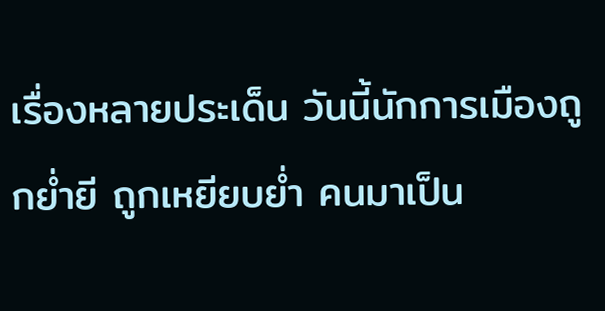เรื่องหลายประเด็น วันนี้นักการเมืองถูกย่ำยี ถูกเหยียบย่ำ คนมาเป็น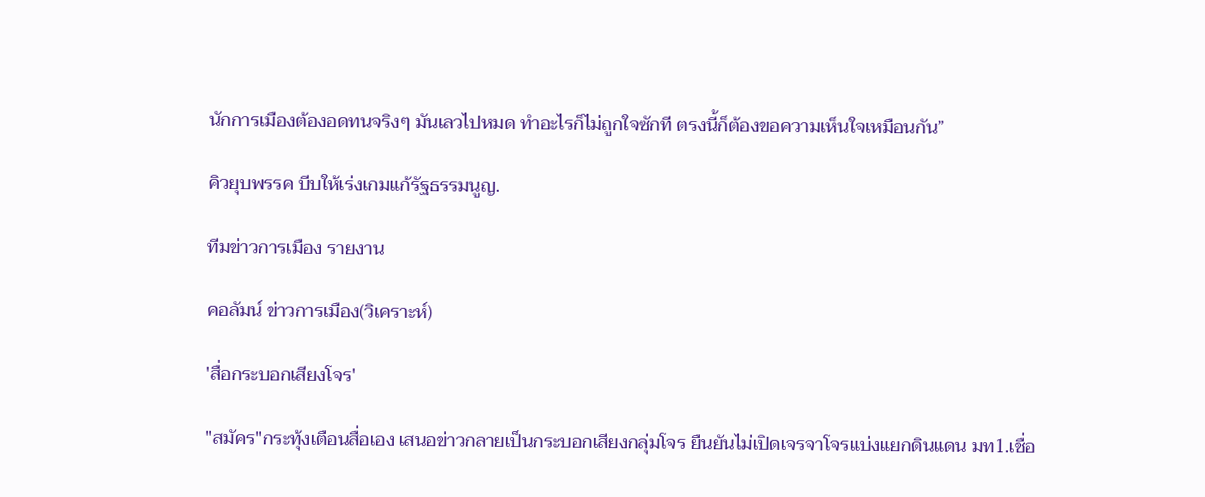นักการเมืองต้องอดทนจริงๆ มันเลวไปหมด ทำอะไรก็ไม่ถูกใจซักที ตรงนี้ก็ต้องขอความเห็นใจเหมือนกัน”

คิวยุบพรรค บีบให้เร่งเกมแก้รัฐธรรมนูญ.

ทีมข่าวการเมือง รายงาน

คอลัมน์ ข่าวการเมือง(วิเคราะห์)

'สื่อกระบอกเสียงโจร'

"สมัคร"กระทุ้งเตือนสื่อเอง เสนอข่าวกลายเป็นกระบอกเสียงกลุ่มโจร ยืนยันไม่เปิดเจรจาโจรแบ่งแยกดินแดน มท1.เชื่อ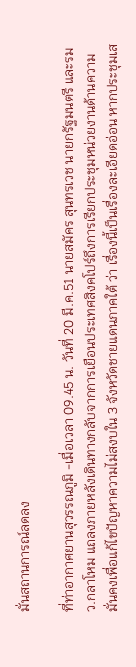มั่นสถานการณ์ลดลง

ที่ท่าอากาศยานสุวรรณภูมิ -เมื่อเวลา 09.45 น. วันที่ 20 มี.ค.51 นายสมัคร สุนทรเวช นายกรัฐมนตรี และรมว.กลาโหม แถลงภายหลังเดินทางกลับจากการเยือนประเทศสิงคโปร์ถึงการเรียกประชุมหน่วยงานด้านความมั่นคงเพื่อแก้ไขปัญหาความไม่สงบใน 3 จังหวัดชายแดนภาคใต้ ว่า เรื่องนี้เป็นเรื่องละเอียดอ่อน หากประชุมเส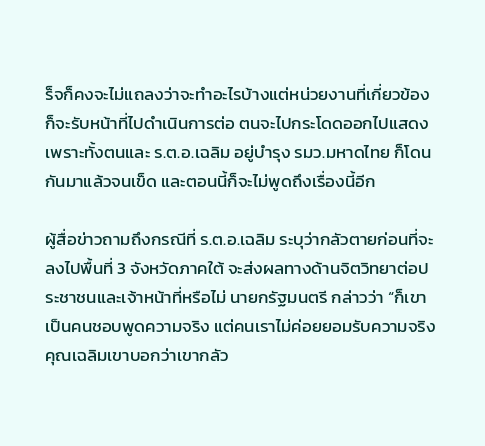ร็จก็คงจะไม่แถลงว่าจะทำอะไรบ้างแต่หน่วยงานที่เกี่ยวข้องก็จะรับหน้าที่ไปดำเนินการต่อ ตนจะไปกระโดดออกไปแสดง เพราะทั้งตนและ ร.ต.อ.เฉลิม อยู่บำรุง รมว.มหาดไทย ก็โดนกันมาแล้วจนเข็ด และตอนนี้ก็จะไม่พูดถึงเรื่องนี้อีก

ผู้สื่อข่าวถามถึงกรณีที่ ร.ต.อ.เฉลิม ระบุว่ากลัวตายก่อนที่จะลงไปพื้นที่ 3 จังหวัดภาคใต้ จะส่งผลทางด้านจิตวิทยาต่อประชาชนและเจ้าหน้าที่หรือไม่ นายกรัฐมนตรี กล่าวว่า “ก็เขาเป็นคนชอบพูดความจริง แต่คนเราไม่ค่อยยอมรับความจริง คุณเฉลิมเขาบอกว่าเขากลัว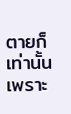ตายก็เท่านั้นเพราะ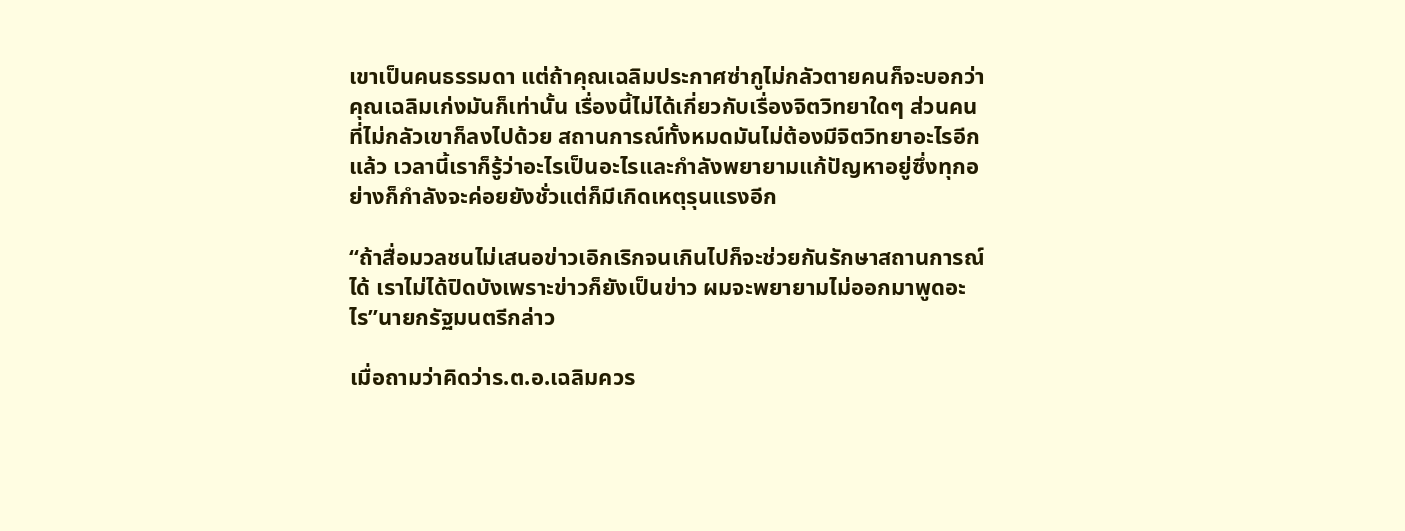เขาเป็นคนธรรมดา แต่ถ้าคุณเฉลิมประกาศซ่ากูไม่กลัวตายคนก็จะบอกว่าคุณเฉลิมเก่งมันก็เท่านั้น เรื่องนี้ไม่ได้เกี่ยวกับเรื่องจิตวิทยาใดๆ ส่วนคนที่ไม่กลัวเขาก็ลงไปด้วย สถานการณ์ทั้งหมดมันไม่ต้องมีจิตวิทยาอะไรอีกแล้ว เวลานี้เราก็รู้ว่าอะไรเป็นอะไรและกำลังพยายามแก้ปัญหาอยู่ซึ่งทุกอย่างก็กำลังจะค่อยยังชั่วแต่ก็มีเกิดเหตุรุนแรงอีก

“ถ้าสื่อมวลชนไม่เสนอข่าวเอิกเริกจนเกินไปก็จะช่วยกันรักษาสถานการณ์ได้ เราไม่ได้ปิดบังเพราะข่าวก็ยังเป็นข่าว ผมจะพยายามไม่ออกมาพูดอะไร”นายกรัฐมนตรีกล่าว

เมื่อถามว่าคิดว่าร.ต.อ.เฉลิมควร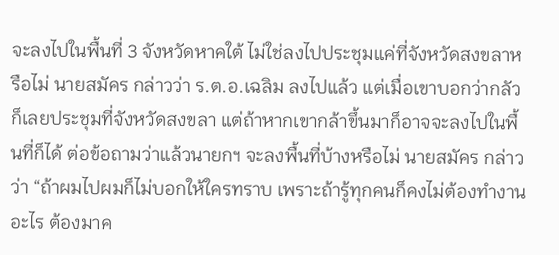จะลงไปในพื้นที่ 3 จังหวัดหาคใต้ ไม่ใช่ลงไปประชุมแค่ที่จังหวัดสงขลาหรือไม่ นายสมัคร กล่าวว่า ร.ต.อ.เฉลิม ลงไปแล้ว แต่เมื่อเขาบอกว่ากลัวก็เลยประชุมที่จังหวัดสงขลา แต่ถ้าหากเขากล้าขึ้นมาก็อาจจะลงไปในพื้นที่ก็ได้ ต่อข้อถามว่าแล้วนายกฯ จะลงพื้นที่บ้างหรือไม่ นายสมัคร กล่าวว่า “ถ้าผมไปผมก็ไม่บอกให้ใครทราบ เพราะถ้ารู้ทุกคนก็คงไม่ต้องทำงานอะไร ต้องมาค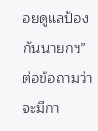อยดูแลป้องกันนายกฯ” ต่อข้อถามว่าจะมีกา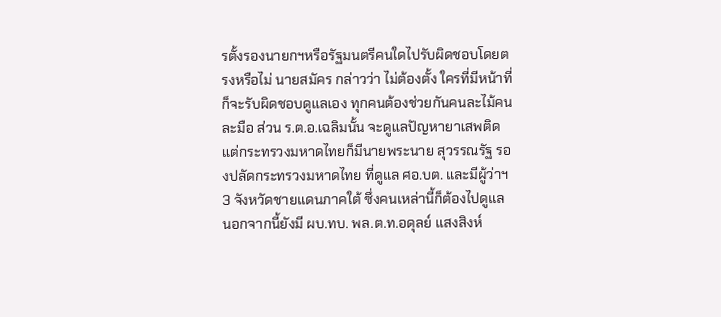รตั้งรองนายกฯหรือรัฐมนตรีคนใดไปรับผิดชอบโดยตรงหรือไม่ นายสมัคร กล่าวว่า ไม่ต้องตั้ง ใครที่มีหน้าที่ก็จะรับผิดชอบดูแลเอง ทุกคนต้องช่วยกันคนละไม้คนละมือ ส่วน ร.ต.อ.เฉลิมนั้น จะดูแลปัญหายาเสพติด แต่กระทรวงมหาดไทยก็มีนายพระนาย สุวรรณรัฐ รองปลัดกระทรวงมหาดไทย ที่ดูแล ศอ.บต. และมีผู้ว่าฯ 3 จังหวัดชายแดนภาคใต้ ซึ่งคนเหล่านี้ก็ต้องไปดูแล นอกจากนี้ยังมี ผบ.ทบ. พล.ต.ท.อดุลย์ แสงสิงห์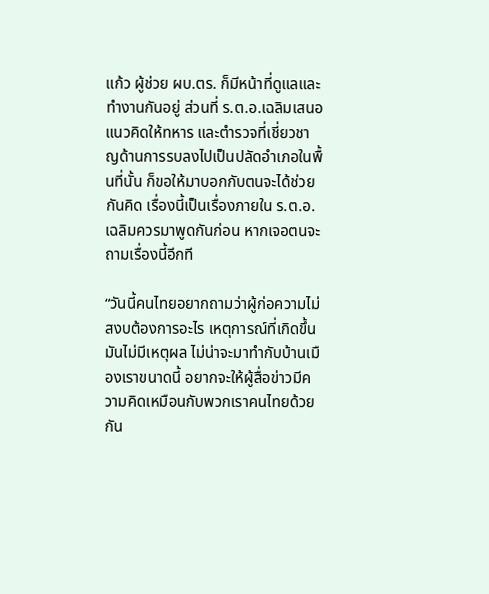แก้ว ผู้ช่วย ผบ.ตร. ก็มีหน้าที่ดูแลและทำงานกันอยู่ ส่วนที่ ร.ต.อ.เฉลิมเสนอแนวคิดให้ทหาร และตำรวจที่เชี่ยวชาญด้านการรบลงไปเป็นปลัดอำเภอในพื้นที่นั้น ก็ขอให้มาบอกกับตนจะได้ช่วยกันคิด เรื่องนี้เป็นเรื่องภายใน ร.ต.อ.เฉลิมควรมาพูดกันก่อน หากเจอตนจะถามเรื่องนี้อีกที

“วันนี้คนไทยอยากถามว่าผู้ก่อความไม่สงบต้องการอะไร เหตุการณ์ที่เกิดขึ้นมันไม่มีเหตุผล ไม่น่าจะมาทำกับบ้านเมืองเราขนาดนี้ อยากจะให้ผู้สื่อข่าวมีความคิดเหมือนกับพวกเราคนไทยด้วยกัน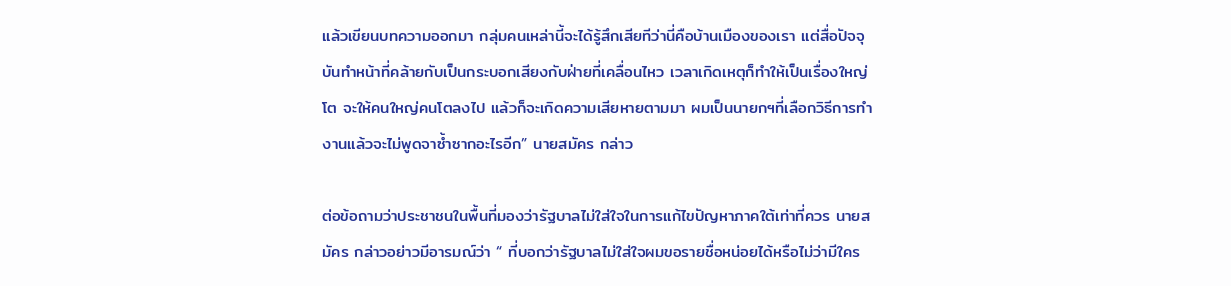แล้วเขียนบทความออกมา กลุ่มคนเหล่านี้จะได้รู้สึกเสียทีว่านี่คือบ้านเมืองของเรา แต่สื่อปัจจุบันทำหน้าที่คล้ายกับเป็นกระบอกเสียงกับฝ่ายที่เคลื่อนไหว เวลาเกิดเหตุก็ทำให้เป็นเรื่องใหญ่โต จะให้คนใหญ่คนโตลงไป แล้วก็จะเกิดความเสียหายตามมา ผมเป็นนายกฯที่เลือกวิธีการทำงานแล้วจะไม่พูดจาซ้ำซากอะไรอีก” นายสมัคร กล่าว

ต่อข้อถามว่าประชาชนในพื้นที่มองว่ารัฐบาลไม่ใส่ใจในการแก้ไขปัญหาภาคใต้เท่าที่ควร นายสมัคร กล่าวอย่าวมีอารมณ์ว่า “ ที่บอกว่ารัฐบาลไม่ใส่ใจผมขอรายชื่อหน่อยได้หรือไม่ว่ามีใคร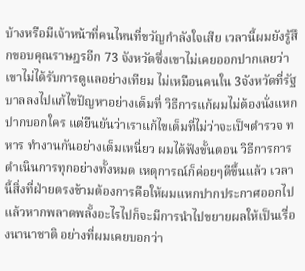บ้างหรือมีเจ้าหน้าที่คนไหนที่ขวัญกำลังใจเสีย เวลานี้ผมยังรู้สึกขอบคุณราษฎรอีก 73 จังหวัดซึ่งเขาไม่เคยออกปากเลยว่าเขาไม่ได้รับการดูแลอย่างเทียม ไม่เหมือนคนใน 3จังหวัดที่รัฐบาลลงไปแก้ไขปัญหาอย่างเต็มที่ วิธีการแก้ผมไม่ต้องนั่งแหกปากบอกใคร แต่ยืนยันว่าเราแก้ไขเต็มที่ไม่ว่าจะเป็ฯตำรวจ ทหาร ทำงานกันอย่างเต็มเหนี่ยว ผมได้ฟังขั้นตอน วิธีการการดำเนินการทุกอย่างทั้งหมด เหตุการณ์ก็ค่อยๆดีขึ้นแล้ว เวลานี้สิ่งที่ฝ่ายตรงข้ามต้องการคือให้ผมแหกปากประกาศออกไปแล้วหากพลาดพลั้งอะไรไปก็จะมีการนำไปขยายผลให้เป็นเรื่องนานาชาติ อย่างที่ผมเคยบอกว่า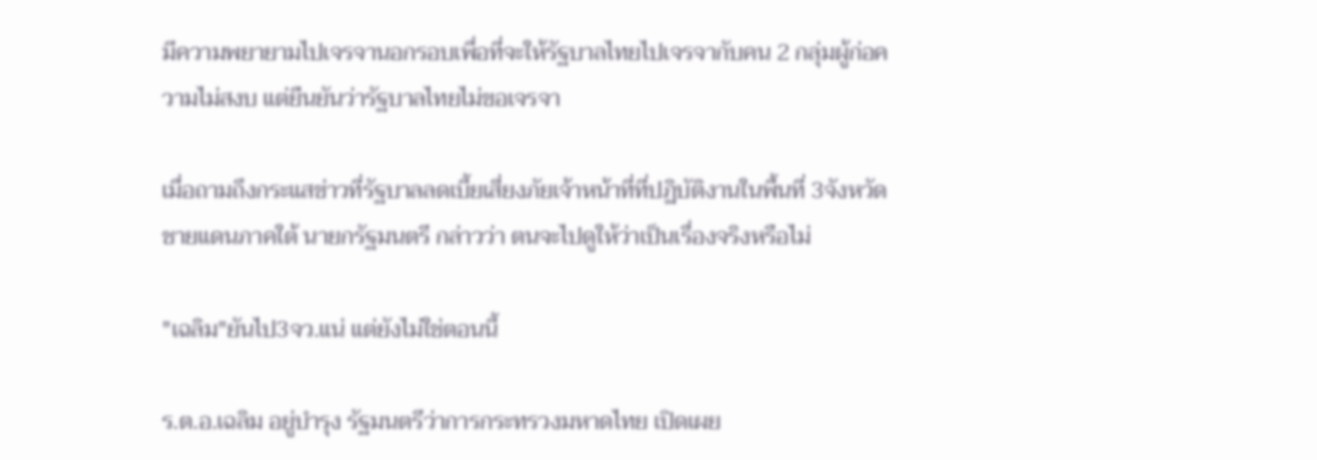มีความพยายามไปเจรจานอกรอบเพื่อที่จะให้รัฐบาลไทยไปเจรจากับคน 2 กลุ่มผู้ก่อความไม่สงบ แต่ยืนยันว่ารัฐบาลไทยไม่ขอเจรจา

เมื่อถามถึงกระแสข่าวที่รัฐบาลลดเบี้ยเสี่ยงภัยเจ้าหน้าที่ที่ปฏิบัติงานในพื้นที่ 3จังหวัดชายแดนภาคใต้ นายกรัฐมนตรี กล่าวว่า ตนจะไปดูให้ว่าเป็นเรื่องจริงหรือไม่

"เฉลิม"ยันไป3จว.แน่ แต่ยังไม่ใช่ตอนนี้

ร.ต.อ.เฉลิม อยู่บำรุง รัฐมนตรีว่าการกระทรวงมหาดไทย เปิดเผย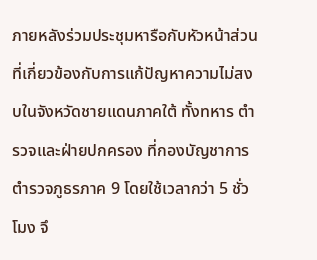ภายหลังร่วมประชุมหารือกับหัวหน้าส่วนที่เกี่ยวข้องกับการแก้ปัญหาความไม่สงบในจังหวัดชายแดนภาคใต้ ทั้งทหาร ตำรวจและฝ่ายปกครอง ที่กองบัญชาการตำรวจภูธรภาค 9 โดยใช้เวลากว่า 5 ชั่วโมง จึ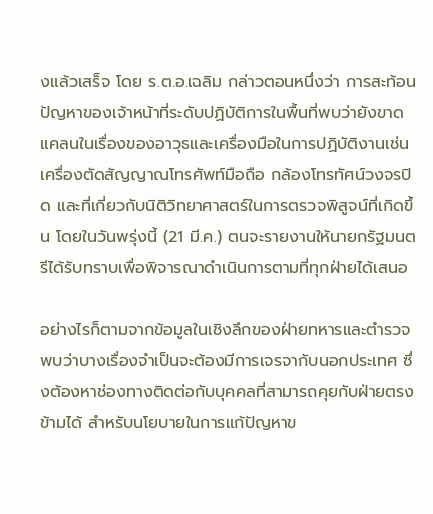งแล้วเสร็จ โดย ร.ต.อ.เฉลิม กล่าวตอนหนึ่งว่า การสะท้อนปัญหาของเจ้าหน้าที่ระดับปฏิบัติการในพื้นที่พบว่ายังขาดแคลนในเรื่องของอาวุธและเครื่องมือในการปฏิบัติงานเช่นเครื่องตัดสัญญาณโทรศัพท์มือถือ กล้องโทรทัศน์วงจรปิด และที่เกี่ยวกับนิติวิทยาศาสตร์ในการตรวจพิสูจน์ที่เกิดขึ้น โดยในวันพรุ่งนี้ (21 มี.ค.) ตนจะรายงานให้นายกรัฐมนตรีได้รับทราบเพื่อพิจารณาดำเนินการตามที่ทุกฝ่ายได้เสนอ

อย่างไรก็ตามจากข้อมูลในเชิงลึกของฝ่ายทหารและตำรวจพบว่าบางเรื่องจำเป็นจะต้องมีการเจรจากับนอกประเทศ ซึ่งต้องหาช่องทางติดต่อกับบุคคลที่สามารถคุยกับฝ่ายตรงข้ามได้ สำหรับนโยบายในการแก้ปัญหาข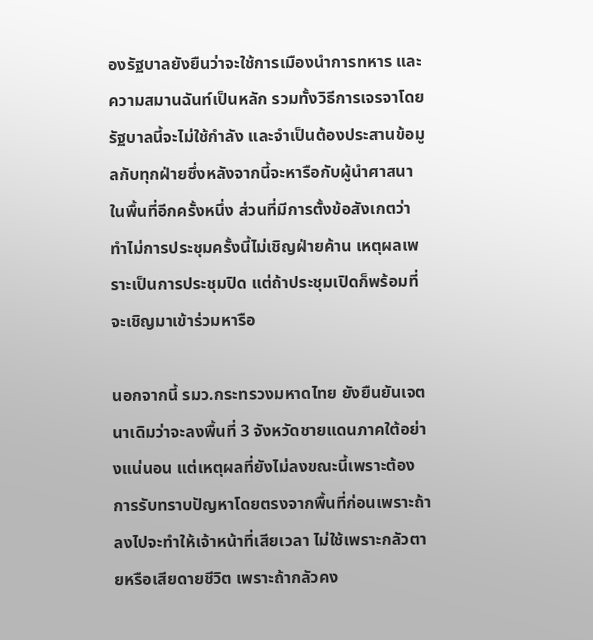องรัฐบาลยังยืนว่าจะใช้การเมืองนำการทหาร และความสมานฉันท์เป็นหลัก รวมทั้งวิธีการเจรจาโดยรัฐบาลนี้จะไม่ใช้กำลัง และจำเป็นต้องประสานข้อมูลกับทุกฝ่ายซึ่งหลังจากนี้จะหารือกับผู้นำศาสนาในพื้นที่อีกครั้งหนึ่ง ส่วนที่มีการตั้งข้อสังเกตว่าทำไม่การประชุมครั้งนี้ไม่เชิญฝ่ายค้าน เหตุผลเพราะเป็นการประชุมปิด แต่ถ้าประชุมเปิดก็พร้อมที่จะเชิญมาเข้าร่วมหารือ

นอกจากนี้ รมว.กระทรวงมหาดไทย ยังยืนยันเจตนาเดิมว่าจะลงพื้นที่ 3 จังหวัดชายแดนภาคใต้อย่างแน่นอน แต่เหตุผลที่ยังไม่ลงขณะนี้เพราะต้องการรับทราบปัญหาโดยตรงจากพื้นที่ก่อนเพราะถ้าลงไปจะทำให้เจ้าหน้าที่เสียเวลา ไม่ใช้เพราะกลัวตายหรือเสียดายชีวิต เพราะถ้ากลัวคง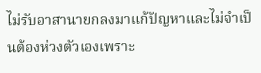ไม่รับอาสานายกลงมาแก้ปัญหาและไม่จำเป็นต้องห่วงตัวเองเพราะ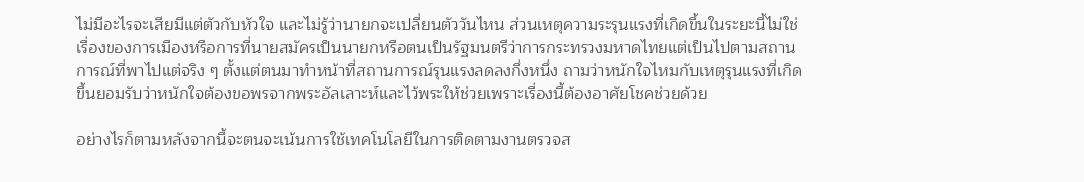ไม่มีอะไรจะเสียมีแต่ตัวกับหัวใจ และไม่รู้ว่านายกจะเปลี่ยนตัววันไหน ส่วนเหตุความระรุนแรงที่เกิดขึ้นในระยะนี้ไม่ใช่เรื่องของการเมืองหรือการที่นายสมัครเป็นนายกหรือตนเป็นรัฐมนตรีว่าการกระทรวงมหาดไทยแต่เป็นไปตามสถานการณ์ที่พาไปแต่จริง ๆ ตั้งแต่ตนมาทำหน้าที่สถานการณ์รุนแรงลดลงกึ่งหนึ่ง ถามว่าหนักใจไหมกับเหตุรุนแรงที่เกิดขึ้นยอมรับว่าหนักใจต้องขอพรจากพระอัลเลาะห์และไว้พระให้ช่วยเพราะเรื่องนี้ต้องอาศัยโชคช่วยด้วย

อย่างไรก็ตามหลังจากนี้จะตนจะเน้นการใช้เทคโนโลยีในการติดตามงานตรวจส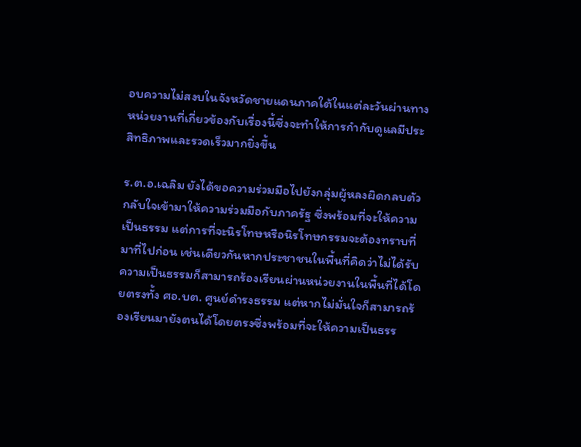อบความไม่สงบในจังหวัดชายแดนภาคใต้ในแต่ละวันผ่านทางหน่วยงานที่เกี่ยวข้องกับเรื่องนี้ซึ่งจะทำให้การกำกับดูแลมีประสิทธิภาพและรวดเร็วมากยิ่งขึ้น

ร.ต.อ.เฉลิม ยังได้ขอความร่วมมือไปยังกลุ่มผู้หลงผิดกลบตัวกลับใจเข้ามาให้ความร่วมมือกับภาครัฐ ซึ่งพร้อมที่จะให้ความเป็นธรรม แต่การที่จะนิรโทษหรือนิรโทษกรรมจะต้องทราบที่มาที่ไปก่อน เช่นเดียวกันหากประชาชนในพื้นที่คิดว่าไม่ได้รับความเป็นธรรมก็สามารถร้องเรียนผ่านหน่วยงานในพื้นที่ได้โดยตรงทั้ง ศอ.บต. ศูนย์ดำรงธรรม แต่หากไม่มั่นใจก็สามารถร้องเรียนมายังตนได้โดยตรงซึ่งพร้อมที่จะให้ความเป็นธรร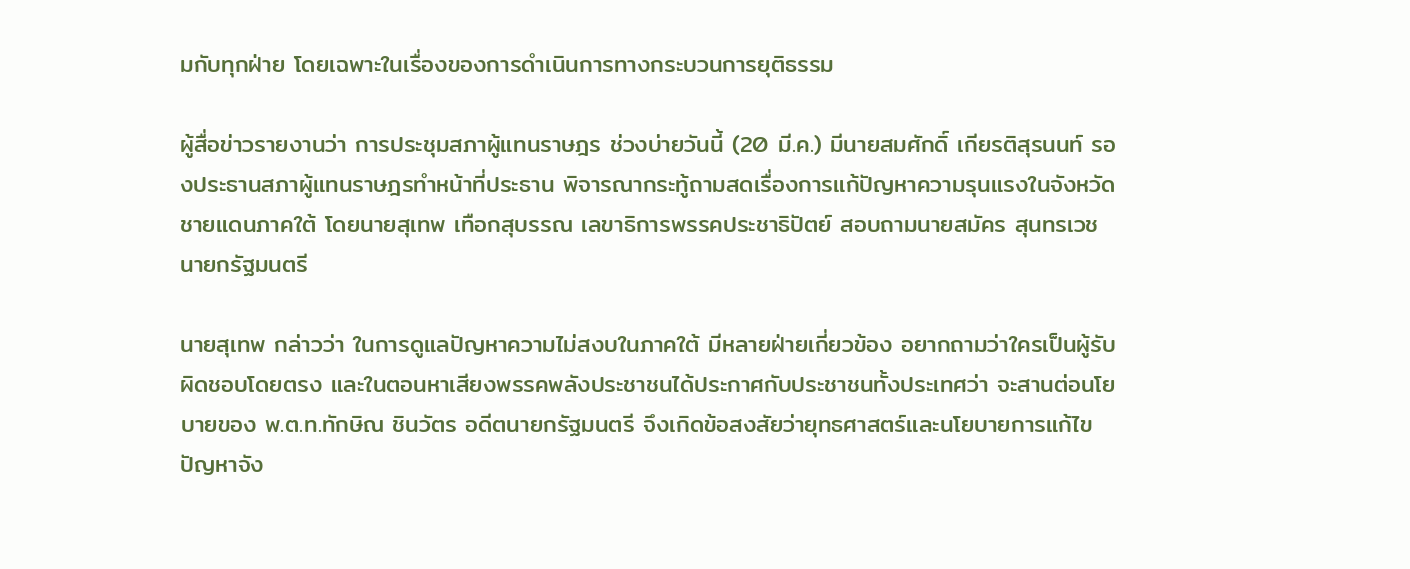มกับทุกฝ่าย โดยเฉพาะในเรื่องของการดำเนินการทางกระบวนการยุติธรรม

ผู้สื่อข่าวรายงานว่า การประชุมสภาผู้แทนราษฎร ช่วงบ่ายวันนี้ (20 มี.ค.) มีนายสมศักดิ์ เกียรติสุรนนท์ รองประธานสภาผู้แทนราษฎรทำหน้าที่ประธาน พิจารณากระทู้ถามสดเรื่องการแก้ปัญหาความรุนแรงในจังหวัดชายแดนภาคใต้ โดยนายสุเทพ เทือกสุบรรณ เลขาธิการพรรคประชาธิปัตย์ สอบถามนายสมัคร สุนทรเวช นายกรัฐมนตรี

นายสุเทพ กล่าวว่า ในการดูแลปัญหาความไม่สงบในภาคใต้ มีหลายฝ่ายเกี่ยวข้อง อยากถามว่าใครเป็นผู้รับผิดชอบโดยตรง และในตอนหาเสียงพรรคพลังประชาชนได้ประกาศกับประชาชนทั้งประเทศว่า จะสานต่อนโยบายของ พ.ต.ท.ทักษิณ ชินวัตร อดีตนายกรัฐมนตรี จึงเกิดข้อสงสัยว่ายุทธศาสตร์และนโยบายการแก้ไขปัญหาจัง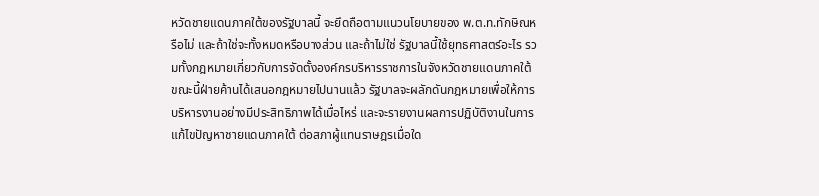หวัดชายแดนภาคใต้ของรัฐบาลนี้ จะยึดถือตามแนวนโยบายของ พ.ต.ท.ทักษิณหรือไม่ และถ้าใช่จะทั้งหมดหรือบางส่วน และถ้าไม่ใช่ รัฐบาลนี้ใช้ยุทธศาสตร์อะไร รวมทั้งกฎหมายเกี่ยวกับการจัดตั้งองค์กรบริหารราชการในจังหวัดชายแดนภาคใต้ ขณะนี้ฝ่ายค้านได้เสนอกฎหมายไปนานแล้ว รัฐบาลจะผลักดันกฎหมายเพื่อให้การบริหารงานอย่างมีประสิทธิภาพได้เมื่อไหร่ และจะรายงานผลการปฏิบัติงานในการแก้ไขปัญหาชายแดนภาคใต้ ต่อสภาผู้แทนราษฎรเมื่อใด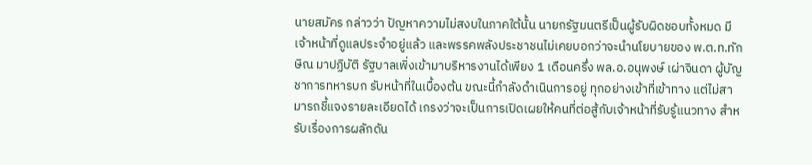นายสมัคร กล่าวว่า ปัญหาความไม่สงบในภาคใต้นั้น นายกรัฐมนตรีเป็นผู้รับผิดชอบทั้งหมด มีเจ้าหน้าที่ดูแลประจำอยู่แล้ว และพรรคพลังประชาชนไม่เคยบอกว่าจะนำนโยบายของ พ.ต.ท.ทักษิณ มาปฏิบัติ รัฐบาลเพิ่งเข้ามาบริหารงานได้เพียง 1 เดือนครึ่ง พล.อ.อนุพงษ์ เผ่าจินดา ผู้บัญชาการทหารบก รับหน้าที่ในเบื้องต้น ขณะนี้กำลังดำเนินการอยู่ ทุกอย่างเข้าที่เข้าทาง แต่ไม่สามารถชี้แจงรายละเอียดได้ เกรงว่าจะเป็นการเปิดเผยให้คนที่ต่อสู้กับเจ้าหน้าที่รับรู้แนวทาง สำหรับเรื่องการผลักดัน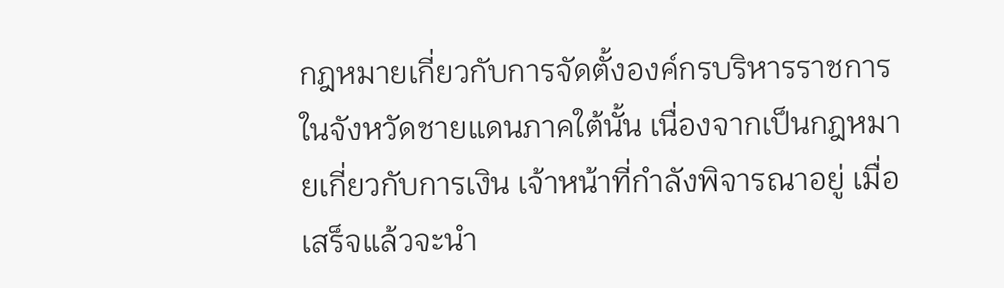กฎหมายเกี่ยวกับการจัดตั้งองค์กรบริหารราชการในจังหวัดชายแดนภาคใต้นั้น เนื่องจากเป็นกฎหมายเกี่ยวกับการเงิน เจ้าหน้าที่กำลังพิจารณาอยู่ เมื่อเสร็จแล้วจะนำ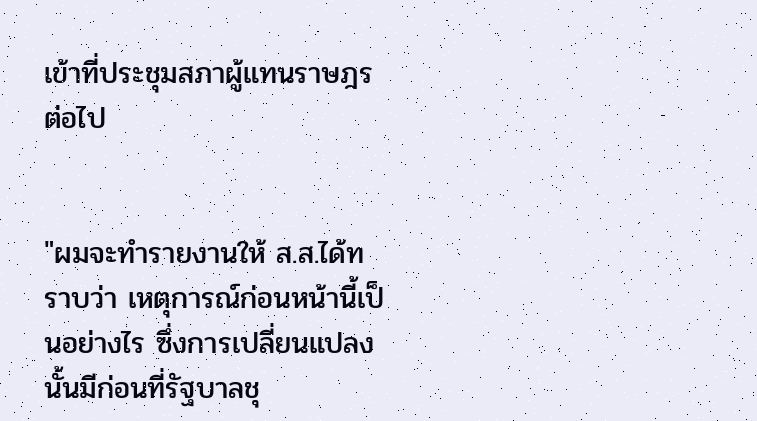เข้าที่ประชุมสภาผู้แทนราษฎรต่อไป


"ผมจะทำรายงานให้ ส.ส.ได้ทราบว่า เหตุการณ์ก่อนหน้านี้เป็นอย่างไร ซึ่งการเปลี่ยนแปลงนั้นมีก่อนที่รัฐบาลชุ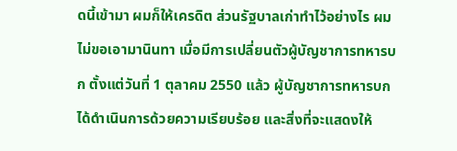ดนี้เข้ามา ผมก็ให้เครดิต ส่วนรัฐบาลเก่าทำไว้อย่างไร ผมไม่ขอเอามานินทา เมื่อมีการเปลี่ยนตัวผู้บัญชาการทหารบก ตั้งแต่วันที่ 1 ตุลาคม 2550 แล้ว ผู้บัญชาการทหารบกได้ดำเนินการด้วยความเรียบร้อย และสิ่งที่จะแสดงให้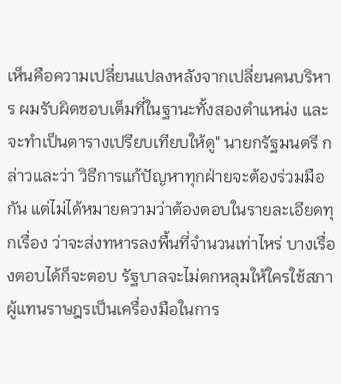เห็นคือความเปลี่ยนแปลงหลังจากเปลี่ยนคนบริหาร ผมรับผิดชอบเต็มที่ในฐานะทั้งสองตำแหน่ง และจะทำเป็นตารางเปรียบเทียบให้ดู" นายกรัฐมนตรี กล่าวและว่า วิธีการแก้ปัญหาทุกฝ่ายจะต้องร่วมมือกัน แต่ไม่ได้หมายความว่าต้องตอบในรายละเอียดทุกเรื่อง ว่าจะส่งทหารลงพื้นที่จำนวนเท่าไหร่ บางเรื่องตอบได้ก็จะตอบ รัฐบาลจะไม่ตกหลุมให้ใครใช้สภาผู้แทนราษฎรเป็นเครื่องมือในการ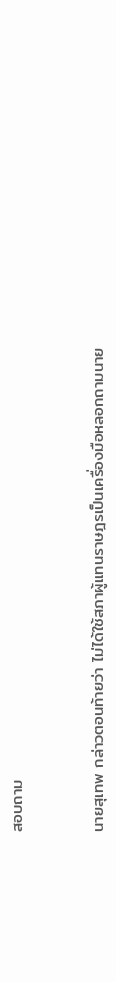สอบถาม


นายสุเทพ กล่าวตอนท้ายว่า ไม่ได้ใช้สภาผู้แทนราษฎรเป็นเครื่องมือหลอกถามนาย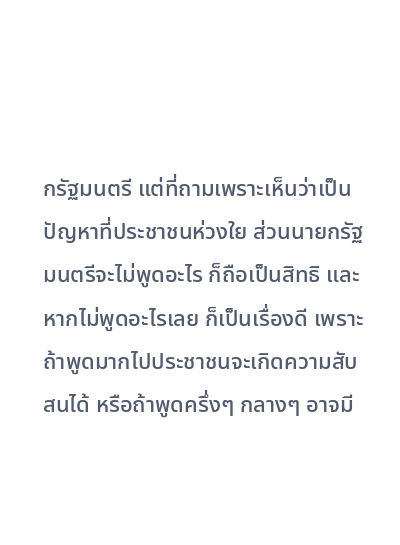กรัฐมนตรี แต่ที่ถามเพราะเห็นว่าเป็นปัญหาที่ประชาชนห่วงใย ส่วนนายกรัฐมนตรีจะไม่พูดอะไร ก็ถือเป็นสิทธิ และหากไม่พูดอะไรเลย ก็เป็นเรื่องดี เพราะถ้าพูดมากไปประชาชนจะเกิดความสับสนได้ หรือถ้าพูดครึ่งๆ กลางๆ อาจมี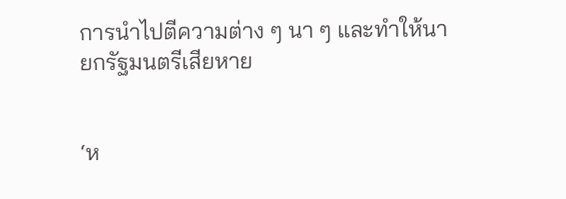การนำไปตีความต่าง ๆ นา ๆ และทำให้นายกรัฐมนตรีเสียหาย


‘ห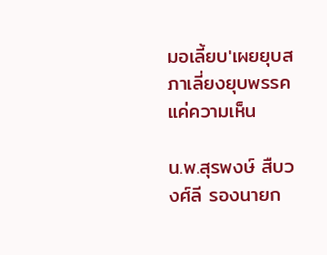มอเลี้ยบ'เผยยุบสภาเลี่ยงยุบพรรคแค่ความเห็น

น.พ.สุรพงษ์ สืบวงศ์ลี รองนายก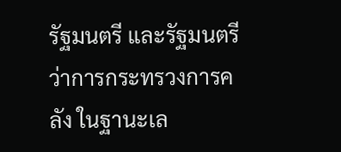รัฐมนตรี และรัฐมนตรีว่าการกระทรวงการคลัง ในฐานะเล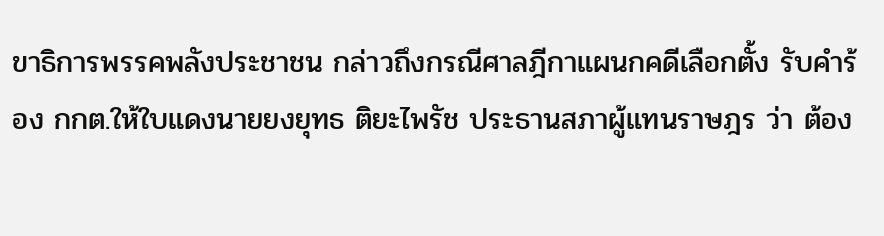ขาธิการพรรคพลังประชาชน กล่าวถึงกรณีศาลฎีกาแผนกคดีเลือกตั้ง รับคำร้อง กกต.ให้ใบแดงนายยงยุทธ ติยะไพรัช ประธานสภาผู้แทนราษฎร ว่า ต้อง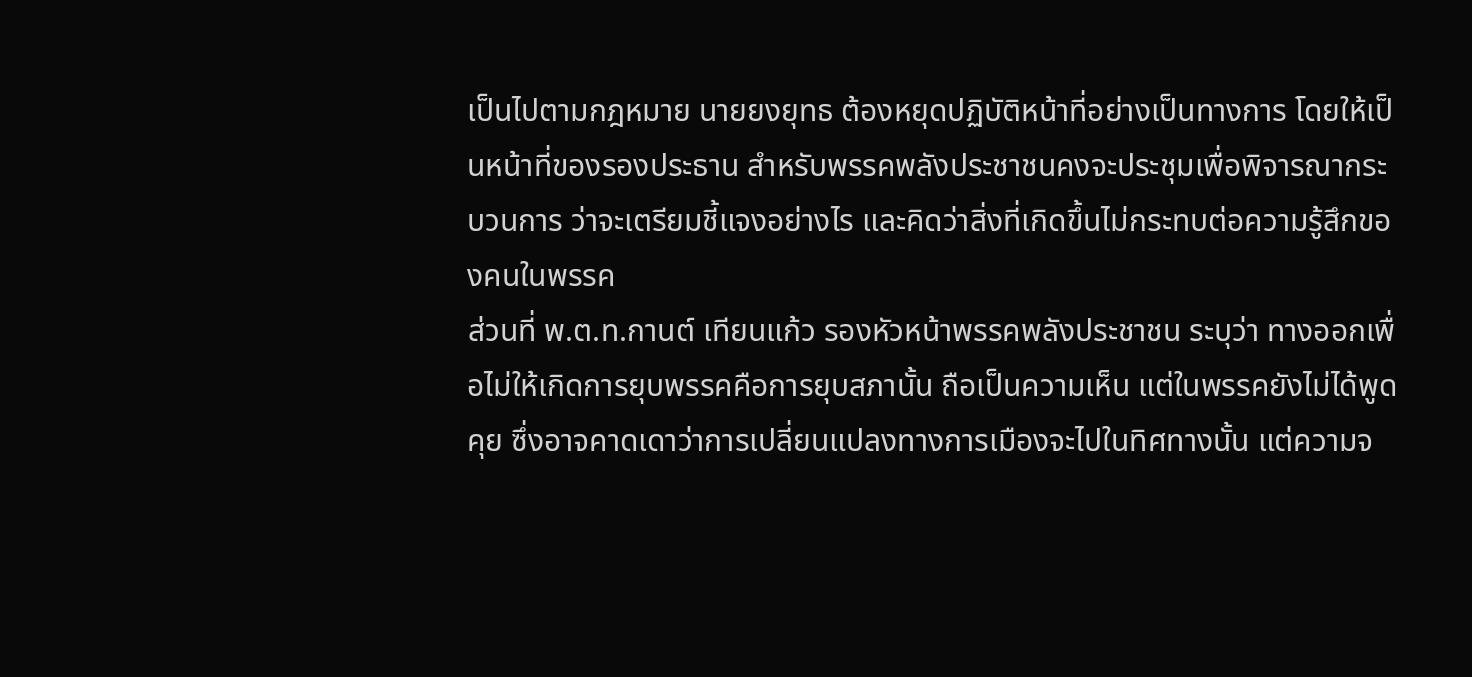เป็นไปตามกฎหมาย นายยงยุทธ ต้องหยุดปฏิบัติหน้าที่อย่างเป็นทางการ โดยให้เป็นหน้าที่ของรองประธาน สำหรับพรรคพลังประชาชนคงจะประชุมเพื่อพิจารณากระบวนการ ว่าจะเตรียมชี้แจงอย่างไร และคิดว่าสิ่งที่เกิดขึ้นไม่กระทบต่อความรู้สึกของคนในพรรค
ส่วนที่ พ.ต.ท.กานต์ เทียนแก้ว รองหัวหน้าพรรคพลังประชาชน ระบุว่า ทางออกเพื่อไม่ให้เกิดการยุบพรรคคือการยุบสภานั้น ถือเป็นความเห็น แต่ในพรรคยังไม่ได้พูดคุย ซึ่งอาจคาดเดาว่าการเปลี่ยนแปลงทางการเมืองจะไปในทิศทางนั้น แต่ความจ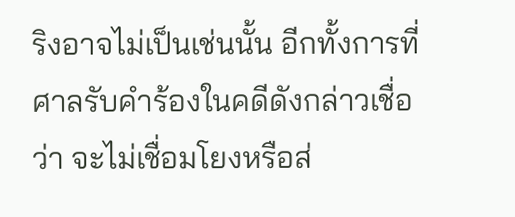ริงอาจไม่เป็นเช่นนั้น อีกทั้งการที่ศาลรับคำร้องในคดีดังกล่าวเชื่อว่า จะไม่เชื่อมโยงหรือส่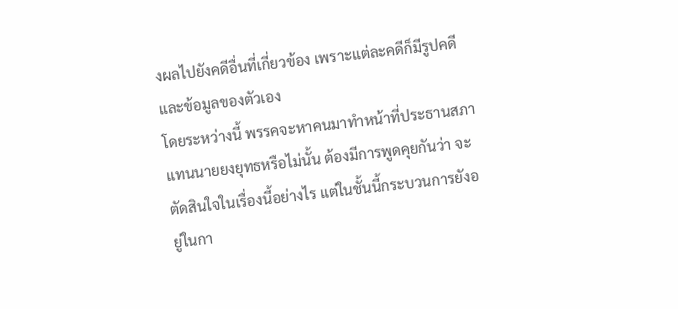งผลไปยังคดีอื่นที่เกี่ยวข้อง เพราะแต่ละคดีก็มีรูปคดีและข้อมูลของตัวเอง
โดยระหว่างนี้ พรรคจะหาคนมาทำหน้าที่ประธานสภาแทนนายยงยุทธหรือไม่นั้น ต้องมีการพูดคุยกันว่า จะตัดสินใจในเรื่องนี้อย่างไร แต่ในชั้นนี้กระบวนการยังอยู่ในกา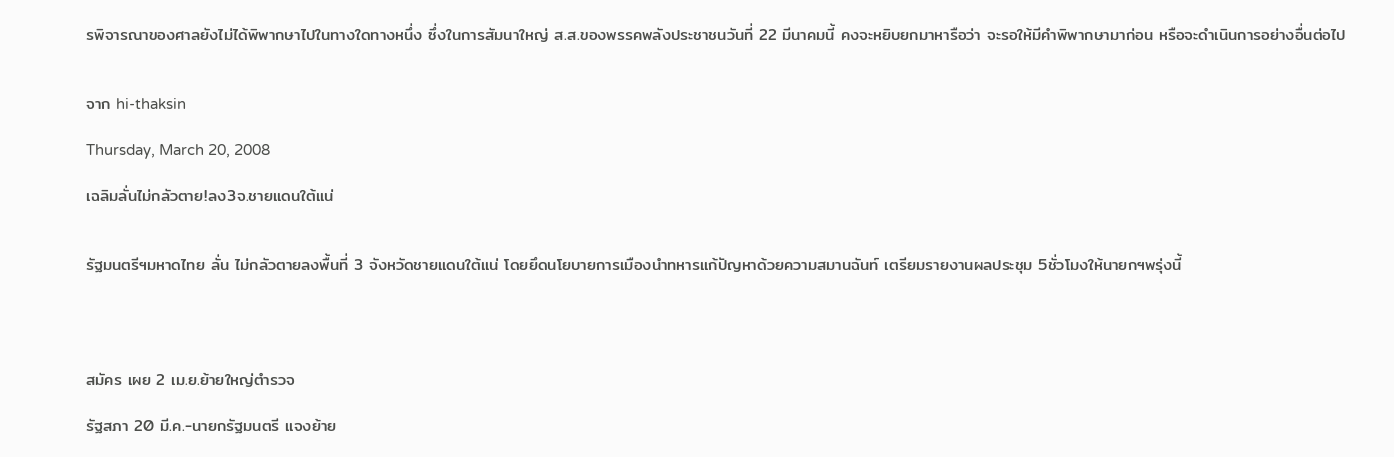รพิจารณาของศาลยังไม่ได้พิพากษาไปในทางใดทางหนึ่ง ซึ่งในการสัมนาใหญ่ ส.ส.ของพรรคพลังประชาชนวันที่ 22 มีนาคมนี้ คงจะหยิบยกมาหารือว่า จะรอให้มีคำพิพากษามาก่อน หรือจะดำเนินการอย่างอื่นต่อไป


จาก hi-thaksin

Thursday, March 20, 2008

เฉลิมลั่นไม่กลัวตาย!ลง3จ.ชายแดนใต้แน่


รัฐมนตรีฯมหาดไทย ลั่น ไม่กลัวตายลงพื้นที่ 3 จังหวัดชายแดนใต้แน่ โดยยึดนโยบายการเมืองนำทหารแก้ปัญหาด้วยความสมานฉันท์ เตรียมรายงานผลประชุม 5ชั่วโมงให้นายกฯพรุ่งนี้




สมัคร เผย 2 เม.ย.ย้ายใหญ่ตำรวจ

รัฐสภา 20 มี.ค.-นายกรัฐมนตรี แจงย้าย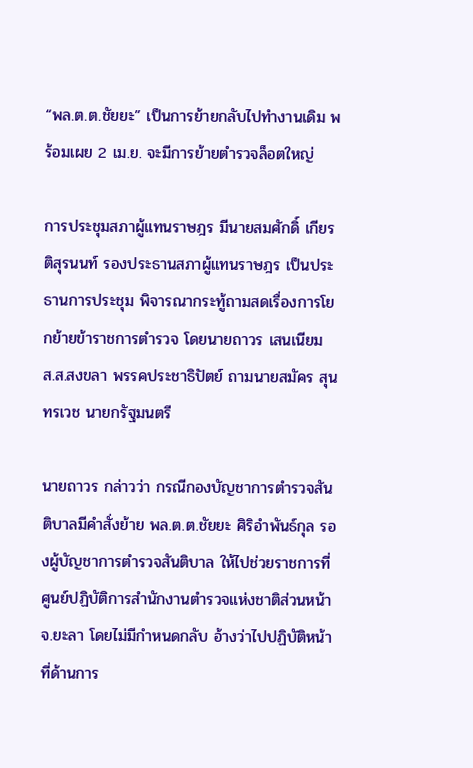“พล.ต.ต.ชัยยะ” เป็นการย้ายกลับไปทำงานเดิม พร้อมเผย 2 เม.ย. จะมีการย้ายตำรวจล็อตใหญ่

การประชุมสภาผู้แทนราษฎร มีนายสมศักดิ์ เกียรติสุรนนท์ รองประธานสภาผู้แทนราษฎร เป็นประธานการประชุม พิจารณากระทู้ถามสดเรื่องการโยกย้ายข้าราชการตำรวจ โดยนายถาวร เสนเนียม ส.ส.สงขลา พรรคประชาธิปัตย์ ถามนายสมัคร สุนทรเวช นายกรัฐมนตรี

นายถาวร กล่าวว่า กรณีกองบัญชาการตำรวจสันติบาลมีคำสั่งย้าย พล.ต.ต.ชัยยะ ศิริอำพันธ์กุล รองผู้บัญชาการตำรวจสันติบาล ให้ไปช่วยราชการที่ศูนย์ปฏิบัติการสำนักงานตำรวจแห่งชาติส่วนหน้า จ.ยะลา โดยไม่มีกำหนดกลับ อ้างว่าไปปฏิบัติหน้าที่ด้านการ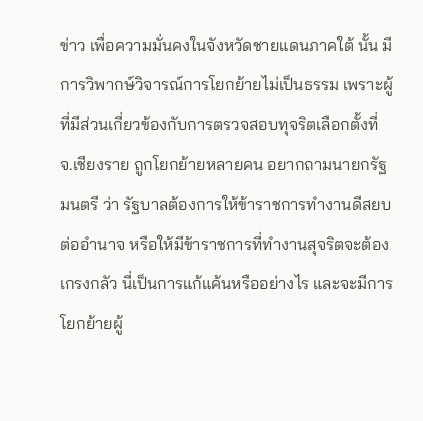ข่าว เพื่อความมั่นคงในจังหวัดชายแดนภาคใต้ นั้น มีการวิพากษ์วิจารณ์การโยกย้ายไม่เป็นธรรม เพราะผู้ที่มีส่วนเกี่ยวข้องกับการตรวจสอบทุจริตเลือกตั้งที่ จ.เชียงราย ถูกโยกย้ายหลายคน อยากถามนายกรัฐมนตรี ว่า รัฐบาลต้องการให้ข้าราชการทำงานดีสยบต่ออำนาจ หรือให้มีข้าราชการที่ทำงานสุจริตจะต้องเกรงกลัว นี่เป็นการแก้แค้นหรืออย่างไร และจะมีการโยกย้ายผู้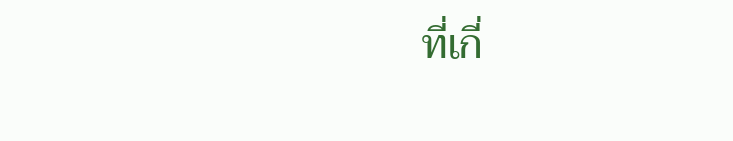ที่เกี่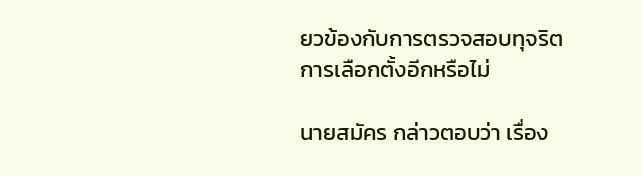ยวข้องกับการตรวจสอบทุจริตการเลือกตั้งอีกหรือไม่

นายสมัคร กล่าวตอบว่า เรื่อง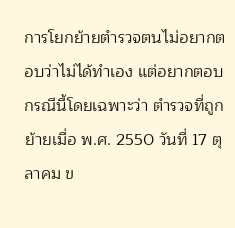การโยกย้ายตำรวจตนไม่อยากตอบว่าไม่ได้ทำเอง แต่อยากตอบกรณีนี้โดยเฉพาะว่า ตำรวจที่ถูกย้ายเมื่อ พ.ศ. 2550 วันที่ 17 ตุลาคม ข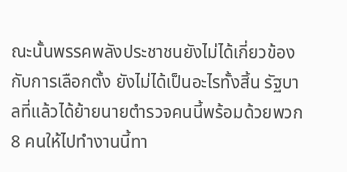ณะนั้นพรรคพลังประชาชนยังไม่ได้เกี่ยวข้องกับการเลือกตั้ง ยังไม่ได้เป็นอะไรทั้งสิ้น รัฐบาลที่แล้วได้ย้ายนายตำรวจคนนี้พร้อมด้วยพวก 8 คนให้ไปทำงานนี้ทา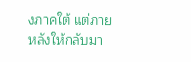งภาคใต้ แต่ภายหลังให้กลับมา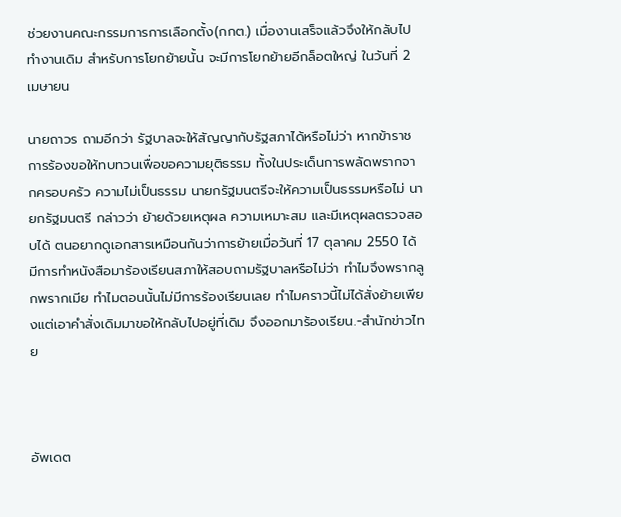ช่วยงานคณะกรรมการการเลือกตั้ง(กกต.) เมื่องานเสร็จแล้วจึงให้กลับไปทำงานเดิม สำหรับการโยกย้ายนั้น จะมีการโยกย้ายอีกล็อตใหญ่ ในวันที่ 2 เมษายน

นายถาวร ถามอีกว่า รัฐบาลจะให้สัญญากับรัฐสภาได้หรือไม่ว่า หากข้าราชการร้องขอให้ทบทวนเพื่อขอความยุติธรรม ทั้งในประเด็นการพลัดพรากจากครอบครัว ความไม่เป็นธรรม นายกรัฐมนตรีจะให้ความเป็นธรรมหรือไม่ นายกรัฐมนตรี กล่าวว่า ย้ายด้วยเหตุผล ความเหมาะสม และมีเหตุผลตรวจสอบได้ ตนอยากดูเอกสารเหมือนกันว่าการย้ายเมื่อวันที่ 17 ตุลาคม 2550 ได้มีการทำหนังสือมาร้องเรียนสภาให้สอบถามรัฐบาลหรือไม่ว่า ทำไมจึงพรากลูกพรากเมีย ทำไมตอนนั้นไม่มีการร้องเรียนเลย ทำไมคราวนี้ไม่ได้สั่งย้ายเพียงแต่เอาคำสั่งเดิมมาขอให้กลับไปอยู่ที่เดิม จึงออกมาร้องเรียน.-สำนักข่าวไทย



อัพเดต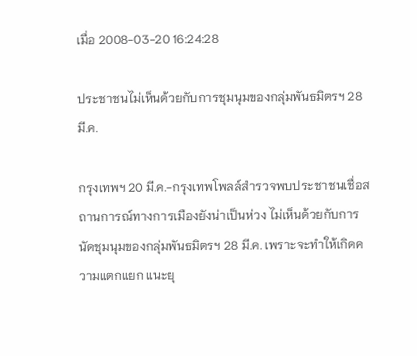เมื่อ 2008-03-20 16:24:28

ประชาชนไม่เห็นด้วยกับการชุมนุมของกลุ่มพันธมิตรฯ 28 มี.ค.

กรุงเทพฯ 20 มี.ค.-กรุงเทพโพลล์สำรวจพบประชาชนเชื่อสถานการณ์ทางการเมืองยังน่าเป็นห่วง ไม่เห็นด้วยกับการนัดชุมนุมของกลุ่มพันธมิตรฯ 28 มี.ค. เพราะจะทำให้เกิดความแตกแยก แนะยุ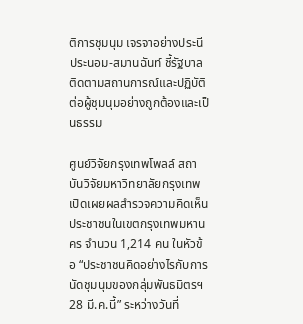ติการชุมนุม เจรจาอย่างประนีประนอม-สมานฉันท์ ชี้รัฐบาลติดตามสถานการณ์และปฏิบัติต่อผู้ชุมนุมอย่างถูกต้องและเป็นธรรม

ศูนย์วิจัยกรุงเทพโพลล์ สถาบันวิจัยมหาวิทยาลัยกรุงเทพ เปิดเผยผลสำรวจความคิดเห็นประชาชนในเขตกรุงเทพมหานคร จำนวน 1,214 คน ในหัวข้อ “ประชาชนคิดอย่างไรกับการนัดชุมนุมของกลุ่มพันธมิตรฯ 28 มี.ค.นี้” ระหว่างวันที่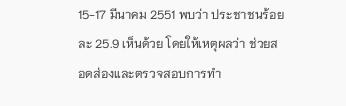15-17 มีนาคม 2551 พบว่า ประชาชนร้อยละ 25.9 เห็นด้วย โดยให้เหตุผลว่า ช่วยสอดส่องและตรวจสอบการทำ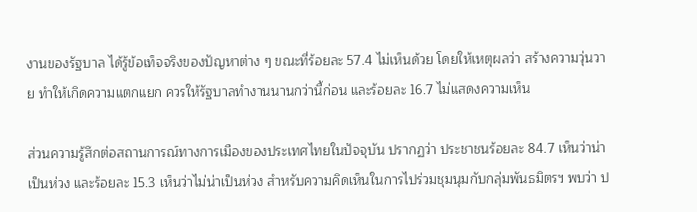งานของรัฐบาล ได้รู้ข้อเท็จจริงของปัญหาต่าง ๆ ขณะที่ร้อยละ 57.4 ไม่เห็นด้วย โดยให้เหตุผลว่า สร้างความวุ่นวาย ทำให้เกิดความแตกแยก ควรให้รัฐบาลทำงานนานกว่านี้ก่อน และร้อยละ 16.7 ไม่แสดงความเห็น

ส่วนความรู้สึกต่อสถานการณ์ทางการเมืองของประเทศไทยในปัจจุบัน ปรากฏว่า ประชาชนร้อยละ 84.7 เห็นว่าน่าเป็นห่วง และร้อยละ 15.3 เห็นว่าไม่น่าเป็นห่วง สำหรับความคิดเห็นในการไปร่วมชุมนุมกับกลุ่มพันธมิตรฯ พบว่า ป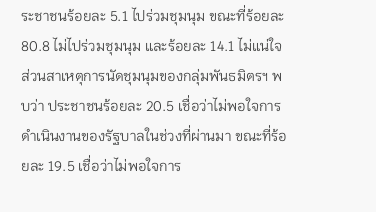ระชาชนร้อยละ 5.1 ไปร่วมชุมนุม ขณะที่ร้อยละ 80.8 ไม่ไปร่วมชุมนุม และร้อยละ 14.1 ไม่แน่ใจ ส่วนสาเหตุการนัดชุมนุมของกลุ่มพันธมิตรฯ พบว่า ประชาชนร้อยละ 20.5 เชื่อว่าไม่พอใจการดำเนินงานของรัฐบาลในช่วงที่ผ่านมา ขณะที่ร้อยละ 19.5 เชื่อว่าไม่พอใจการ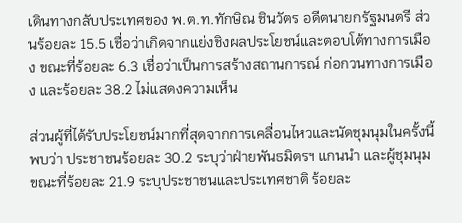เดินทางกลับประเทศของ พ.ต.ท.ทักษิณ ชินวัตร อดีตนายกรัฐมนตรี ส่วนร้อยละ 15.5 เชื่อว่าเกิดจากแย่งชิงผลประโยชน์และตอบโต้ทางการเมือง ขณะที่ร้อยละ 6.3 เชื่อว่าเป็นการสร้างสถานการณ์ ก่อกวนทางการเมือง และร้อยละ 38.2 ไม่แสดงความเห็น

ส่วนผู้ที่ได้รับประโยชน์มากที่สุดจากการเคลื่อนไหวและนัดชุมนุมในครั้งนี้ พบว่า ประชาชนร้อยละ 30.2 ระบุว่าฝ่ายพันธมิตรฯ แกนนำ และผู้ชุมนุม ขณะที่ร้อยละ 21.9 ระบุประชาชนและประเทศชาติ ร้อยละ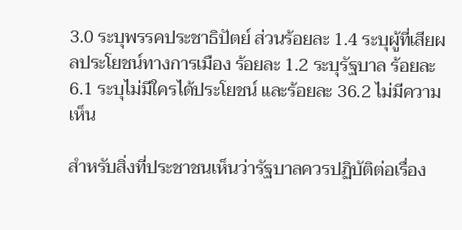3.0 ระบุพรรคประชาธิปัตย์ ส่วนร้อยละ 1.4 ระบุผู้ที่เสียผลประโยชน์ทางการเมือง ร้อยละ 1.2 ระบุรัฐบาล ร้อยละ 6.1 ระบุไม่มีใครได้ประโยชน์ และร้อยละ 36.2 ไม่มีความเห็น

สำหรับสิ่งที่ประชาชนเห็นว่ารัฐบาลควรปฏิบัติต่อเรื่อง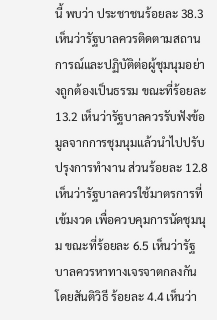นี้ พบว่า ประชาชนร้อยละ 38.3 เห็นว่ารัฐบาลควรติดตามสถานการณ์และปฏิบัติต่อผู้ชุมนุมอย่างถูกต้องเป็นธรรม ขณะที่ร้อยละ 13.2 เห็นว่ารัฐบาลควรรับฟังข้อมูลจากการชุมนุมแล้วนำไปปรับปรุงการทำงาน ส่วนร้อยละ 12.8 เห็นว่ารัฐบาลควรใช้มาตรการที่เข้มงวด เพื่อควบคุมการนัดชุมนุม ขณะที่ร้อยละ 6.5 เห็นว่ารัฐบาลควรหาทางเจรจาตกลงกันโดยสันติวิธี ร้อยละ 4.4 เห็นว่า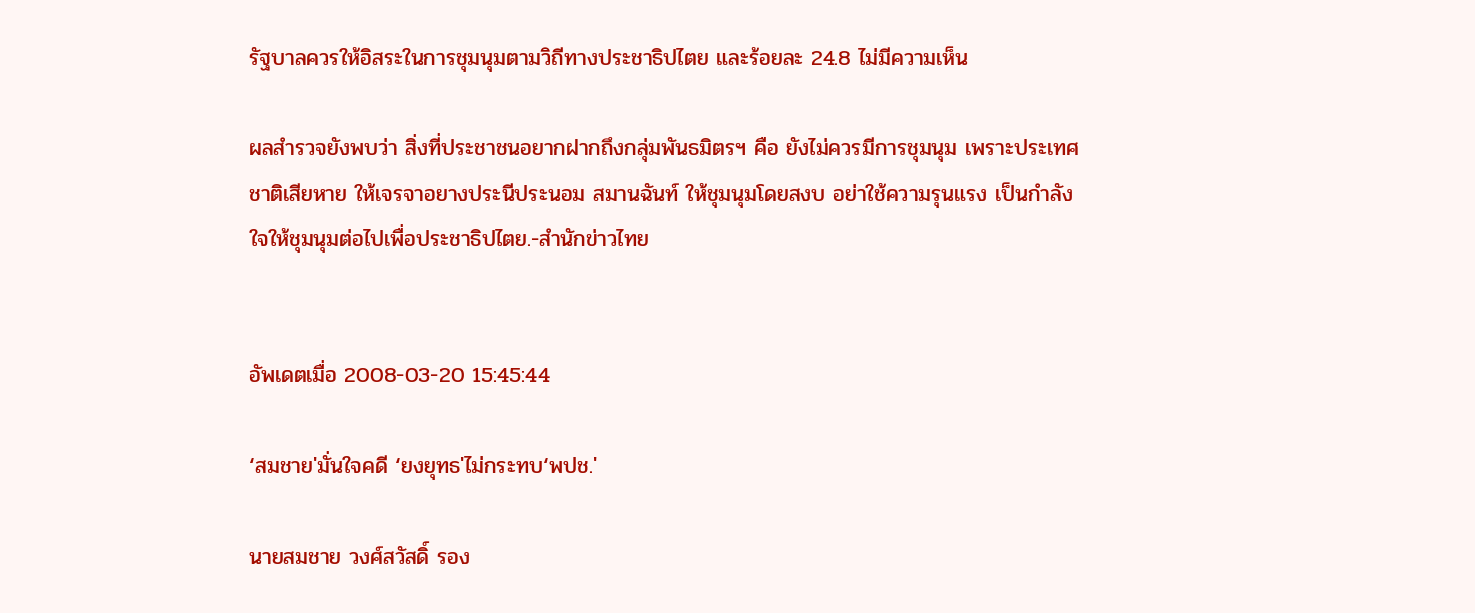รัฐบาลควรให้อิสระในการชุมนุมตามวิถีทางประชาธิปไตย และร้อยละ 24.8 ไม่มีความเห็น

ผลสำรวจยังพบว่า สิ่งที่ประชาชนอยากฝากถึงกลุ่มพันธมิตรฯ คือ ยังไม่ควรมีการชุมนุม เพราะประเทศชาติเสียหาย ให้เจรจาอยางประนีประนอม สมานฉันท์ ให้ชุมนุมโดยสงบ อย่าใช้ความรุนแรง เป็นกำลังใจให้ชุมนุมต่อไปเพื่อประชาธิปไตย.-สำนักข่าวไทย


อัพเดตเมื่อ 2008-03-20 15:45:44

‘สมชาย'มั่นใจคดี ‘ยงยุทธ'ไม่กระทบ‘พปช.'

นายสมชาย วงศ์สวัสดิ์ รอง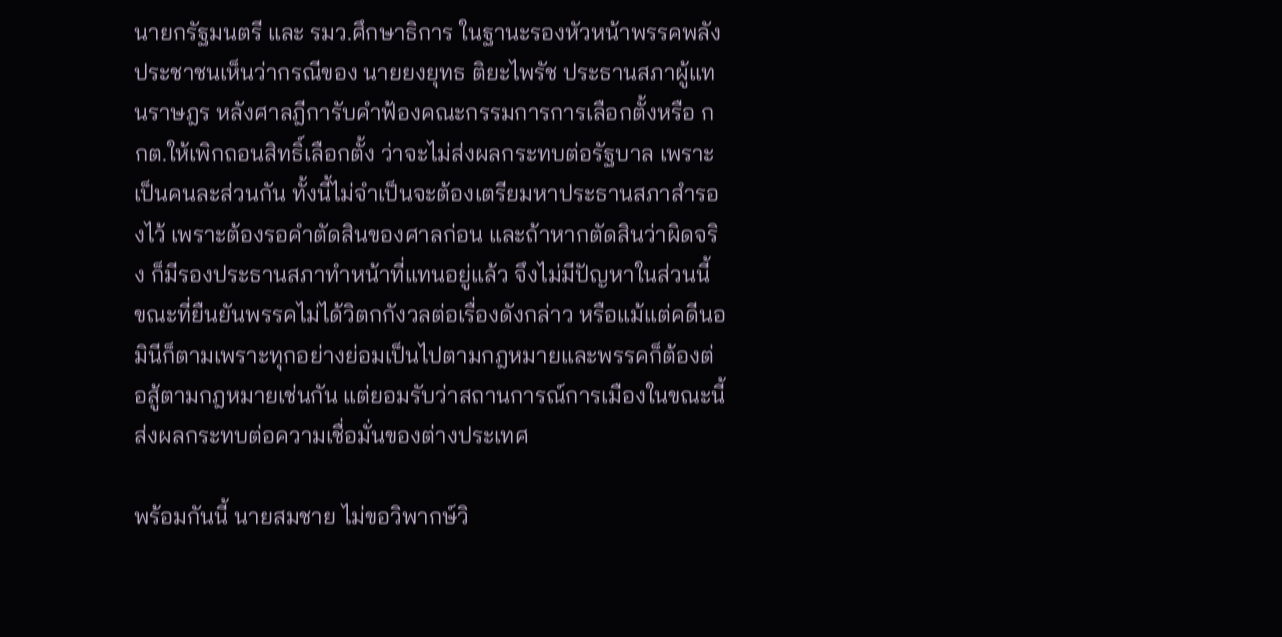นายกรัฐมนตรี และ รมว.ศึกษาธิการ ในฐานะรองหัวหน้าพรรคพลังประชาชนเห็นว่ากรณีของ นายยงยุทธ ติยะไพรัช ประธานสภาผู้แทนราษฎร หลังศาลฎีการับคำฟ้องคณะกรรมการการเลือกตั้งหรือ กกต.ให้เพิกถอนสิทธิ์เลือกตั้ง ว่าจะไม่ส่งผลกระทบต่อรัฐบาล เพราะเป็นคนละส่วนกัน ทั้งนี้ไม่จำเป็นจะต้องเตรียมหาประธานสภาสำรองไว้ เพราะต้องรอคำตัดสินของศาลก่อน และถ้าหากตัดสินว่าผิดจริง ก็มีรองประธานสภาทำหน้าที่แทนอยู่แล้ว จึงไม่มีปัญหาในส่วนนี้ ขณะที่ยืนยันพรรคไม่ได้วิตกกังวลต่อเรื่องดังกล่าว หรือแม้แต่คดีนอมินีก็ตามเพราะทุกอย่างย่อมเป็นไปตามกฎหมายและพรรคก็ต้องต่อสู้ตามกฎหมายเช่นกัน แต่ยอมรับว่าสถานการณ์การเมืองในขณะนี้ส่งผลกระทบต่อความเชื่อมั่นของต่างประเทศ

พร้อมกันนี้ นายสมชาย ไม่ขอวิพากษ์วิ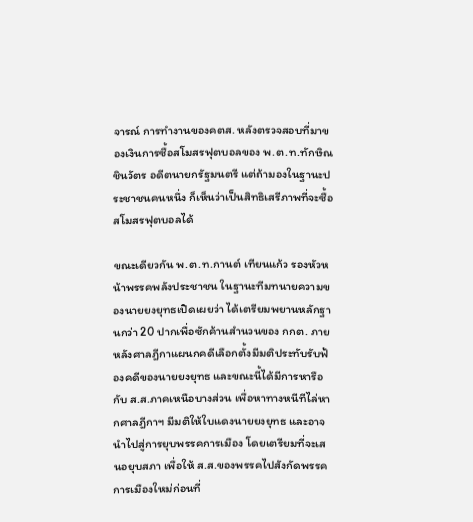จารณ์ การทำงานของคตส. หลังตรวจสอบที่มาของเงินการซื้อสโมสรฟุตบอลของ พ.ต.ท.ทักษิณ ชินวัตร อดีตนายกรัฐมนตรี แต่ถ้ามองในฐานะประชาชนคนหนึ่ง ก็เห็นว่าเป็นสิทธิเสรีภาพที่จะซื้อสโมสรฟุตบอลได้

ขณะเดียวกัน พ.ต.ท.กานต์ เทียนแก้ว รองหัวหน้าพรรคพลังประชาชน ในฐานะทีมทนายความของนายยงยุทธเปิดเผยว่า ได้เตรียมพยานหลักฐานกว่า 20 ปากเพื่อซักค้านสำนวนของ กกต. ภายหลังศาลฎีกาแผนกคดีเลือกตั้งมีมติประทับรับฟ้องคดีของนายยงยุทธ และขณะนี้ได้มีการหารือกับ ส.ส.ภาคเหนือบางส่วน เพื่อหาทางหนีทีไล่หากศาลฎีกาฯ มีมติให้ใบแดงนายยงยุทธ และอาจนำไปสู่การยุบพรรคการเมือง โดยเตรียมที่จะเสนอยุบสภา เพื่อให้ ส.ส.ของพรรคไปสังกัดพรรคการเมืองใหม่ก่อนที่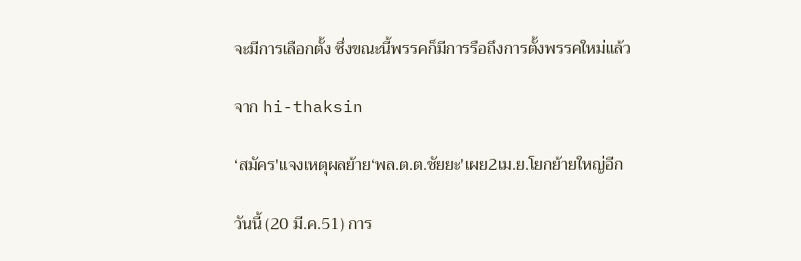จะมีการเลือกตั้ง ซึ่งขณะนี้พรรคก็มีการรือถึงการตั้งพรรคใหม่แล้ว

จาก hi-thaksin

‘สมัคร'แจงเหตุผลย้าย‘พล.ต.ต.ชัยยะ'เผย2เม.ย.โยกย้ายใหญ่อีก

วันนี้ (20 มี.ค.51) การ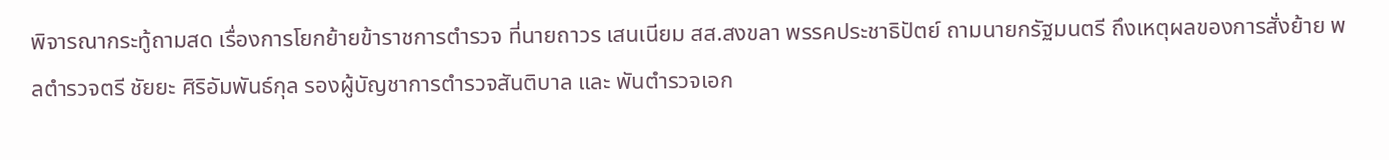พิจารณากระทู้ถามสด เรื่องการโยกย้ายข้าราชการตำรวจ ที่นายถาวร เสนเนียม สส.สงขลา พรรคประชาธิปัตย์ ถามนายกรัฐมนตรี ถึงเหตุผลของการสั่งย้าย พลตำรวจตรี ชัยยะ ศิริอัมพันธ์กุล รองผู้บัญชาการตำรวจสันติบาล และ พันตำรวจเอก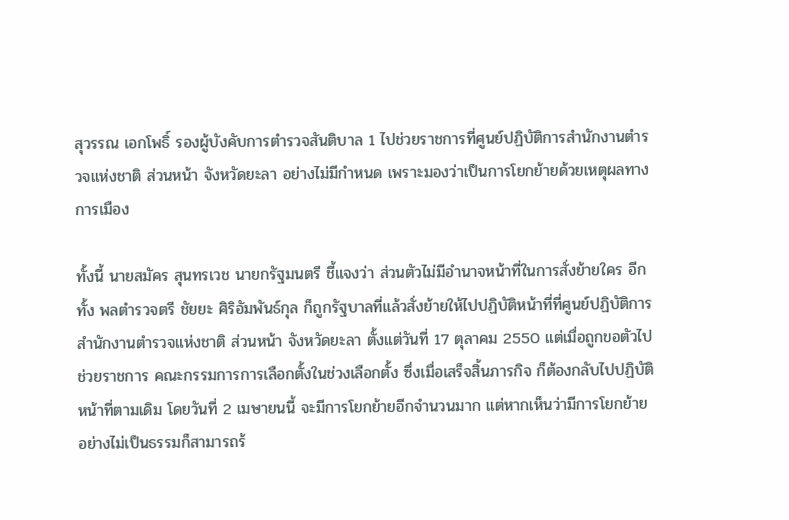สุวรรณ เอกโพธิ์ รองผู้บังคับการตำรวจสันติบาล 1 ไปช่วยราชการที่ศูนย์ปฏิบัติการสำนักงานตำรวจแห่งชาติ ส่วนหน้า จังหวัดยะลา อย่างไม่มีกำหนด เพราะมองว่าเป็นการโยกย้ายด้วยเหตุผลทางการเมือง

ทั้งนี้ นายสมัคร สุนทรเวช นายกรัฐมนตรี ชี้แจงว่า ส่วนตัวไม่มีอำนาจหน้าที่ในการสั่งย้ายใคร อีกทั้ง พลตำรวจตรี ชัยยะ ศิริอัมพันธ์กุล ก็ถูกรัฐบาลที่แล้วสั่งย้ายให้ไปปฏิบัติหน้าที่ที่ศูนย์ปฏิบัติการสำนักงานตำรวจแห่งชาติ ส่วนหน้า จังหวัดยะลา ตั้งแต่วันที่ 17 ตุลาคม 2550 แต่เมื่อถูกขอตัวไปช่วยราชการ คณะกรรมการการเลือกตั้งในช่วงเลือกตั้ง ซึ่งเมื่อเสร็จสิ้นภารกิจ ก็ต้องกลับไปปฏิบัติหน้าที่ตามเดิม โดยวันที่ 2 เมษายนนี้ จะมีการโยกย้ายอีกจำนวนมาก แต่หากเห็นว่ามีการโยกย้ายอย่างไม่เป็นธรรมก็สามารถร้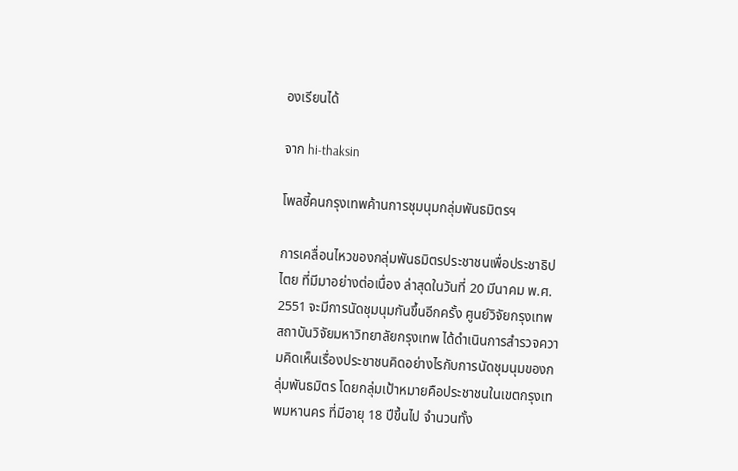องเรียนได้

จาก hi-thaksin

โพลชี้คนกรุงเทพค้านการชุมนุมกลุ่มพันธมิตรฯ

การเคลื่อนไหวของกลุ่มพันธมิตรประชาชนเพื่อประชาธิปไตย ที่มีมาอย่างต่อเนื่อง ล่าสุดในวันที่ 20 มีนาคม พ.ศ. 2551 จะมีการนัดชุมนุมกันขึ้นอีกครั้ง ศูนย์วิจัยกรุงเทพ สถาบันวิจัยมหาวิทยาลัยกรุงเทพ ได้ดำเนินการสำรวจความคิดเห็นเรื่องประชาชนคิดอย่างไรกับการนัดชุมนุมของกลุ่มพันธมิตร โดยกลุ่มเป้าหมายคือประชาชนในเขตกรุงเทพมหานคร ที่มีอายุ 18 ปีขึ้นไป จำนวนทั้ง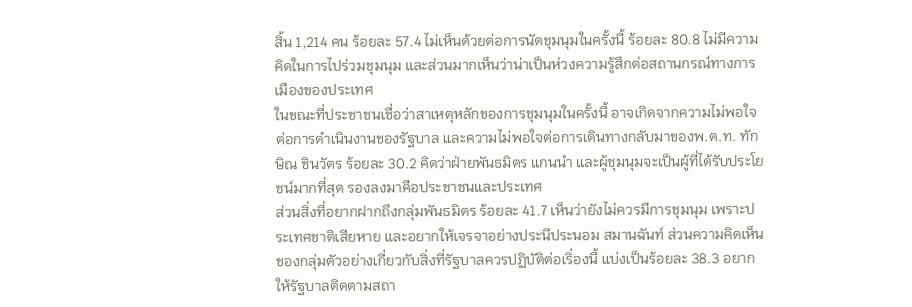สิ้น 1,214 คน ร้อยละ 57.4 ไม่เห็นด้วยต่อการนัดชุมนุมในครั้งนี้ ร้อยละ 80.8 ไม่มีความคิดในการไปร่วมชุมนุม และส่วนมากเห็นว่าน่าเป็นห่วงความรู้สึกต่อสถานกรณ์ทางการเมืองของประเทศ
ในขณะที่ประชาชนเชื่อว่าสาเหตุหลักของการชุมนุมในครั้งนี้ อาจเกิดจากความไม่พอใจต่อการดำเนินงานของรัฐบาล และความไม่พอใจต่อการเดินทางกลับมาของพ.ต.ท. ทักษิณ ชินวัตร ร้อยละ 30.2 คิดว่าฝ่ายพันธมิตร แกนนำ และผู้ชุมนุมจะเป็นผู้ที่ได้รับประโยชน์มากที่สุด รองลงมาคือประชาชนและประเทศ
ส่วนสิ่งที่อยากฝากถึงกลุ่มพันธมิตร ร้อยละ 41.7 เห็นว่ายังไม่ควรมีการชุมนุม เพราะประเทศชาติเสียหาย และอยากให้เจรจาอย่างประนีประนอม สมานฉันท์ ส่วนความคิดเห็นของกลุ่มตัวอย่างเกี่ยวกับสิ่งที่รัฐบาลควรปฏิบัติต่อเริ่องนี้ แบ่งเป็นร้อยละ 38.3 อยากให้รัฐบาลติดตามสถา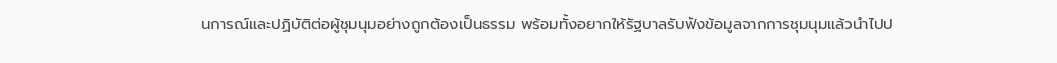นการณ์และปฏิบัติต่อผู้ชุมนุมอย่างถูกต้องเป็นธรรม พร้อมทั้งอยากให้รัฐบาลรับฟังข้อมูลจากการชุมนุมแล้วนำไปป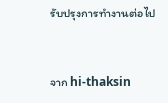รับปรุงการทำงานต่อไป


จาก hi-thaksin